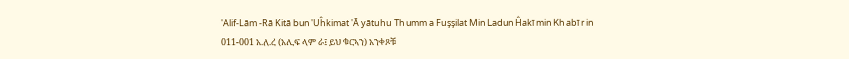'Alif-Lām -Rā Kitā bun 'Uĥkimat 'Ā yātuhu Th umm a Fuşşilat Min Ladun Ĥakī min Kh abī r in 011-001 አ.ለ.ረ (አሊፍ ላም ራ፤ ይህ ቁርኣን) አንቀጾቹ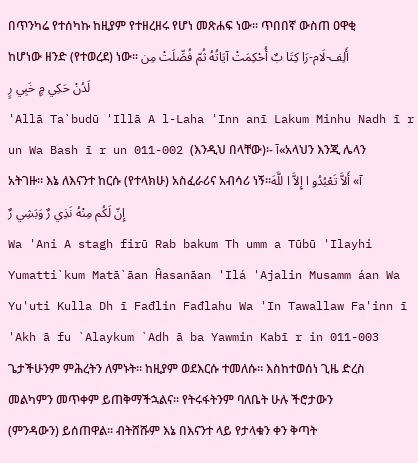በጥንካሬ የተሰካኩ ከዚያም የተዘረዘሩ የሆነ መጽሐፍ ነው፡፡ ጥበበኛ ውስጠ ዐዋቂ ከሆነው ዘንድ (የተወረደ) ነው፡፡ أَلِف-لَام-رَا كِتَا بٌ أُحْكِمَتْ آيَاتُهُ ثُمّ فُصِّلَتْ مِن لَدُنْ حَكِي مٍ خَبِي رٍ
'Allā Ta`budū 'Illā A l-Laha 'Inn anī Lakum Minhu Nadh ī r un Wa Bash ī r un 011-002 (እንዲህ በላቸው)፡- آ«አላህን እንጂ ሌላን አትገዙ፡፡ እኔ ለእናንተ ከርሱ (የተላክሁ) አስፈራሪና አብሳሪ ነኝ፡፡آ» أَلاَّ تَعْبُدُو ا إِلاَّ ا للَّهَ إِنّ لَكُم مِنْهُ نَذِي رٌ وَبَشِي رٌ
Wa 'Ani A stagh firū Rab bakum Th umm a Tūbū 'Ilayhi Yumatti`kum Matā`āan Ĥasanāan 'Ilá 'Ajalin Musamm áan Wa Yu'uti Kulla Dh ī Fađlin Fađlahu Wa 'In Tawallaw Fa'inn ī 'Akh ā fu `Alaykum `Adh ā ba Yawmin Kabī r in 011-003 ጌታችሁንም ምሕረትን ለምኑት፡፡ ከዚያም ወደእርሱ ተመለሱ፡፡ እስከተወሰነ ጊዜ ድረስ መልካምን መጥቀም ይጠቅማችኋልና፡፡ የትሩፋትንም ባለቤት ሁሉ ችሮታውን (ምንዳውን) ይሰጠዋል፡፡ ብትሸሹም እኔ በእናንተ ላይ የታላቁን ቀን ቅጣት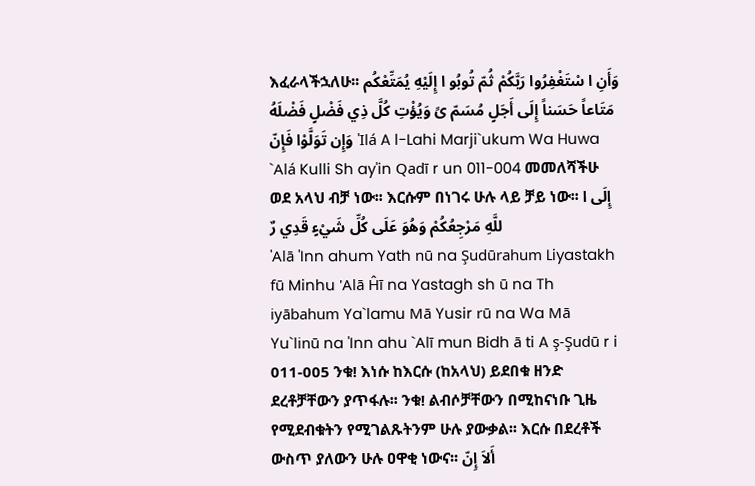እፈራላችኋለሁ፡፡ وَأَنِ ا سْتَغْفِرُوا رَبَّكُمْ ثُمّ تُوبُو ا إِلَيْهِ يُمَتِّعْكُم مَتَاعاً حَسَناً إِلَى أَجَلٍ مُسَمّ ىً وَيُؤْتِ كُلَّ ذِي فَضْلٍ فَضْلَهُ وَإِن تَوَلَّوْا فَإِنّ 'Ilá A l-Lahi Marji`ukum Wa Huwa `Alá Kulli Sh ay'in Qadī r un 011-004 መመለሻችሁ ወደ አላህ ብቻ ነው፡፡ እርሱም በነገሩ ሁሉ ላይ ቻይ ነው፡፡ إِلَى ا للَّهِ مَرْجِعُكُمْ وَهُوَ عَلَى كُلِّ شَيْءٍ قَدِي رٌ
'Alā 'Inn ahum Yath nū na Şudūrahum Liyastakh fū Minhu 'Alā Ĥī na Yastagh sh ū na Th iyābahum Ya`lamu Mā Yusir rū na Wa Mā Yu`linū na 'Inn ahu `Alī mun Bidh ā ti A ş-Şudū r i 011-005 ንቁ! እነሱ ከእርሱ (ከአላህ) ይደበቁ ዘንድ ደረቶቻቸውን ያጥፋሉ፡፡ ንቁ! ልብሶቻቸውን በሚከናነቡ ጊዜ የሚደብቁትን የሚገልጹትንም ሁሉ ያውቃል፡፡ እርሱ በደረቶች ውስጥ ያለውን ሁሉ ዐዋቂ ነውና፡፡ أَلاَ إِنّ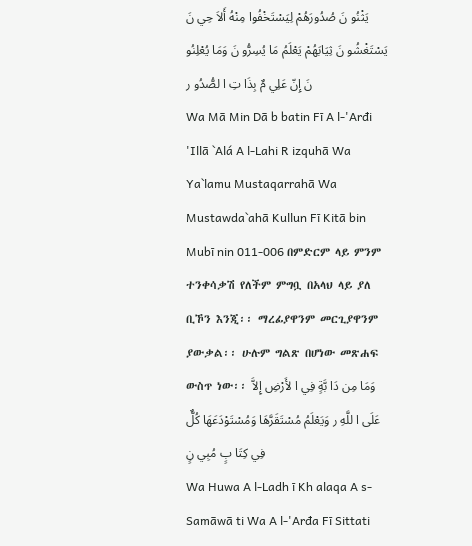يَثْنُو نَ صُدُورَهُمْ لِيَسْتَخْفُوا مِنْهُ أَلاَ حِي نَ يَسْتَغْشُو نَ ثِيَابَهُمْ يَعْلَمُ مَا يُسِرُّو نَ وَمَا يُعْلِنُو نَ إِنّ عَلِي مٌ بِذَا تِ ا لصُّدُو ر
Wa Mā Min Dā b batin Fī A l-'Arđi 'Illā `Alá A l-Lahi R izquhā Wa Ya`lamu Mustaqarrahā Wa Mustawda`ahā Kullun Fī Kitā bin Mubī nin 011-006 በምድርም ላይ ምንም ተንቀሳቃሽ የለችም ምግቧ በአላህ ላይ ያለ ቢኾን እንጂ፡፡ ማረፊያዋንም መርጊያዋንም ያውቃል፡፡ ሁሉም ግልጽ በሆነው መጽሐፍ ውስጥ ነው፡፡ وَمَا مِن دَا بَّةٍ فِي ا لأَرْضِ إِلاَّ عَلَى ا للَّهِ ر وَيَعْلَمُ مُسْتَقَرَّهَا وَمُسْتَوْدَعَهَا كُلٌّ فِي كِتَا بٍ مُبِي نٍ
Wa Huwa A l-Ladh ī Kh alaqa A s-Samāwā ti Wa A l-'Arđa Fī Sittati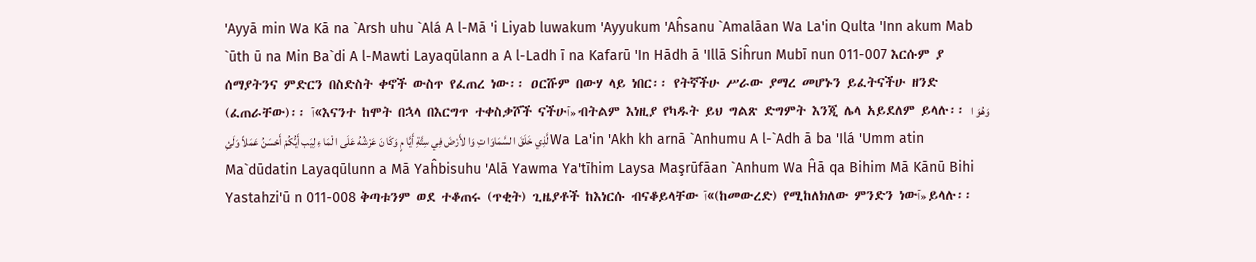'Ayyā min Wa Kā na `Arsh uhu `Alá A l-Mā 'i Liyab luwakum 'Ayyukum 'Aĥsanu `Amalāan Wa La'in Qulta 'Inn akum Mab `ūth ū na Min Ba`di A l-Mawti Layaqūlann a A l-Ladh ī na Kafarū 'In Hādh ā 'Illā Siĥrun Mubī nun 011-007 እርሱም ያ ሰማያትንና ምድርን በስድስት ቀኖች ውስጥ የፈጠረ ነው፡፡ ዐርሹም በውሃ ላይ ነበር፡፡ የትኛችሁ ሥራው ያማረ መሆኑን ይፈትናችሁ ዘንድ (ፈጠራቸው)፡፡ آ«እናንተ ከሞት በኋላ በእርግጥ ተቀስቃሾች ናችሁآ» ብትልም እነዚያ የካዱት ይህ ግልጽ ድግምት እንጂ ሌላ አይደለም ይላሉ፡፡ وَهُوَ ا لَّذِي خَلَقَ ا لسَّمَاوَا تِ وَا لأَرْضَ فِي سِتَّةِ أَيَّا مٍ وَكَا نَ عَرْشُهُ عَلَى ا لْمَا ءِ لِيَب أَيُّكُمْ أَحْسَنُ عَمَلاً وَلَئِ Wa La'in 'Akh kh arnā `Anhumu A l-`Adh ā ba 'Ilá 'Umm atin Ma`dūdatin Layaqūlunn a Mā Yaĥbisuhu 'Alā Yawma Ya'tīhim Laysa Maşrūfāan `Anhum Wa Ĥā qa Bihim Mā Kānū Bihi Yastahzi'ū n 011-008 ቅጣቱንም ወደ ተቆጠሩ (ጥቂት) ጊዜያቶች ከእነርሱ ብናቆይላቸው آ«(ከመውረድ) የሚከለክለው ምንድን ነውآ» ይላሉ፡፡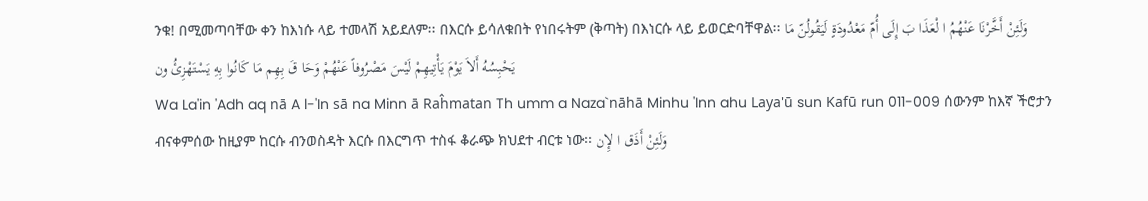ንቁ! በሚመጣባቸው ቀን ከእነሱ ላይ ተመላሽ አይደለም፡፡ በእርሱ ይሳለቁበት የነበሩትም (ቅጣት) በእነርሱ ላይ ይወርድባቸዋል፡፡ وَلَئِنْ أَخَّرْنَا عَنْهُمُ ا لْعَذَا بَ إِلَى أُمّ مَعْدُودَةٍ لَيَقُولُنّ مَا يَحْبِسُهُ أَلاَ يَوْمَ يَأْتِيهِمْ لَيْسَ مَصْرُوفاً عَنْهُمْ وَحَا قَ بِهِم مَا كَانُوا بِهِ يَسْتَهْزِئُ ون
Wa La'in 'Adh aq nā A l-'In sā na Minn ā Raĥmatan Th umm a Naza`nāhā Minhu 'Inn ahu Laya'ū sun Kafū run 011-009 ሰውንም ከእኛ ችሮታን ብናቀምሰው ከዚያም ከርሱ ብንወስዳት እርሱ በእርግጥ ተስፋ ቆራጭ ክህደተ ብርቱ ነው፡፡ وَلَئِنْ أَذَق ا لإِن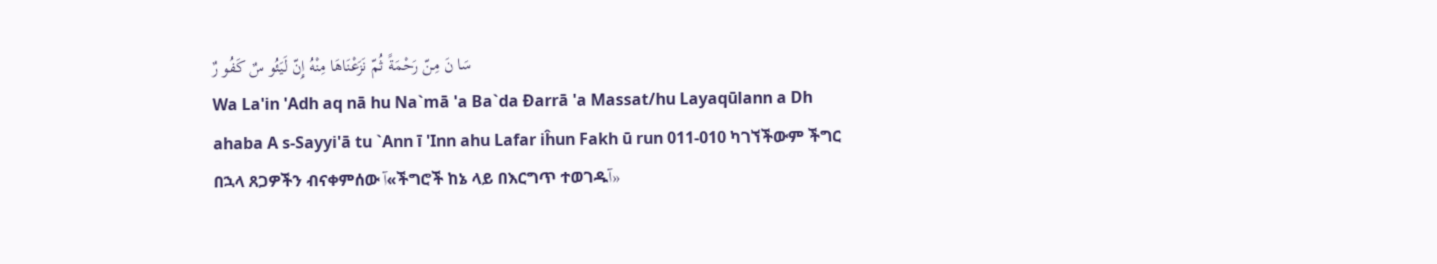سَا نَ مِنّ رَحْمَةً ثُمّ نَزَعْنَاهَا مِنْهُ إِنّ لَيَئُو سٌ كَفُو رٌ
Wa La'in 'Adh aq nā hu Na`mā 'a Ba`da Đarrā 'a Massat/hu Layaqūlann a Dh ahaba A s-Sayyi'ā tu `Ann ī 'Inn ahu Lafar iĥun Fakh ū run 011-010 ካገኘችውም ችግር በኋላ ጸጋዎችን ብናቀምሰው آ«ችግሮች ከኔ ላይ በእርግጥ ተወገዱآ»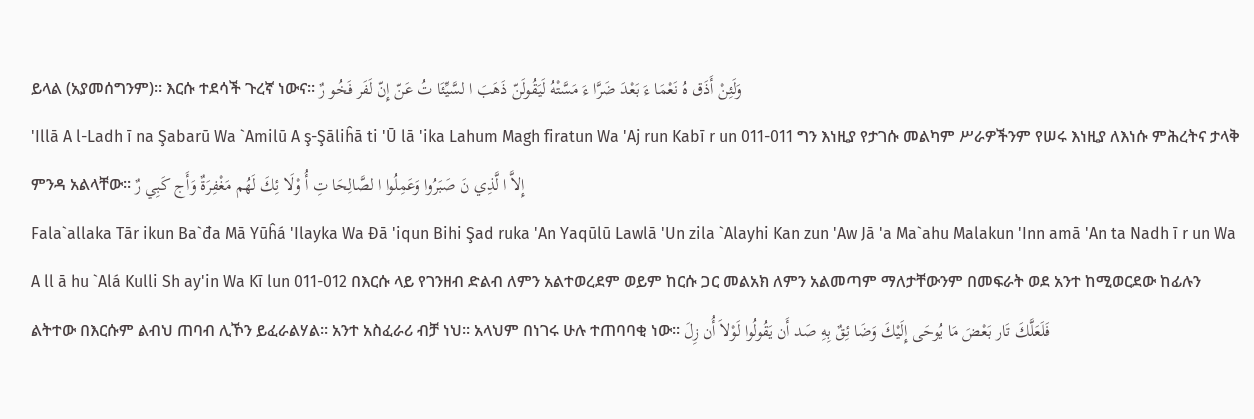ይላል (አያመሰግንም)፡፡ እርሱ ተደሳች ጉረኛ ነውና፡፡ وَلَئِنْ أَذَق هُ نَعْمَا ءَ بَعْدَ ضَرَّا ءَ مَسَّتْهُ لَيَقُولَنّ ذَهَبَ ا لسَّيِّئَا تُ عَنّ إِنّ لَفَر فَخُو رٌ
'Illā A l-Ladh ī na Şabarū Wa `Amilū A ş-Şāliĥā ti 'Ū lā 'ika Lahum Magh firatun Wa 'Aj run Kabī r un 011-011 ግን እነዚያ የታገሱ መልካም ሥራዎችንም የሠሩ እነዚያ ለእነሱ ምሕረትና ታላቅ ምንዳ አልላቸው፡፡ إِلاَّ ا لَّذِي نَ صَبَرُوا وَعَمِلُوا ا لصَّالِحَا تِ أُ وْلَا ئِكَ لَهُم مَغْفِرَةٌ وَأَج كَبِي رٌ
Fala`allaka Tār ikun Ba`đa Mā Yūĥá 'Ilayka Wa Đā 'iqun Bihi Şad ruka 'An Yaqūlū Lawlā 'Un zila `Alayhi Kan zun 'Aw Jā 'a Ma`ahu Malakun 'Inn amā 'An ta Nadh ī r un Wa A ll ā hu `Alá Kulli Sh ay'in Wa Kī lun 011-012 በእርሱ ላይ የገንዘብ ድልብ ለምን አልተወረደም ወይም ከርሱ ጋር መልአክ ለምን አልመጣም ማለታቸውንም በመፍራት ወደ አንተ ከሚወርደው ከፊሉን ልትተው በእርሱም ልብህ ጠባብ ሊኾን ይፈራልሃል፡፡ አንተ አስፈራሪ ብቻ ነህ፡፡ አላህም በነገሩ ሁሉ ተጠባባቂ ነው፡፡ فَلَعَلَّكَ تَار بَعْضَ مَا يُوحَى إِلَيْكَ وَضَا ئِقٌ بِهِ صَد أَن يَقُولُوا لَوْلاَ أُن زِلَ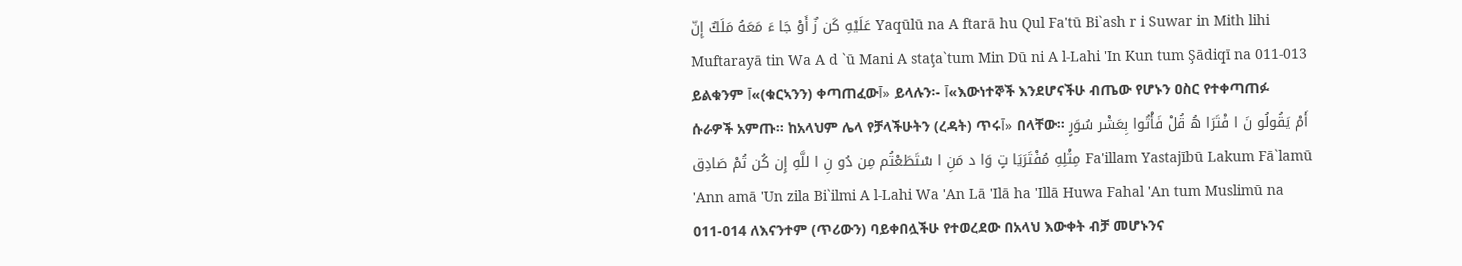عَلَيْهِ كَن زٌ أَوْ جَا ءَ مَعَهُ مَلَكٌ إِنّ Yaqūlū na A ftarā hu Qul Fa'tū Bi`ash r i Suwar in Mith lihi Muftarayā tin Wa A d `ū Mani A staţa`tum Min Dū ni A l-Lahi 'In Kun tum Şādiqī na 011-013 ይልቁንም آ«(ቁርኣንን) ቀጣጠፈውآ» ይላሉን፡- آ«እውነተኞች እንደሆናችሁ ብጤው የሆኑን ዐስር የተቀጣጠፉ ሱራዎች አምጡ፡፡ ከአላህም ሌላ የቻላችሁትን (ረዳት) ጥሩآ» በላቸው፡፡ أَمْ يَقُولُو نَ ا فْتَرَا هُ قُلْ فَأْتُوا بِعَشْر سُوَرٍ مِثْلِهِ مُفْتَرَيَا تٍ وَا د مَنِ ا سْتَطَعْتُم مِن دُو نِ ا للَّهِ إِن كُن تُمْ صَادِق Fa'illam Yastajībū Lakum Fā`lamū 'Ann amā 'Un zila Bi`ilmi A l-Lahi Wa 'An Lā 'Ilā ha 'Illā Huwa Fahal 'An tum Muslimū na 011-014 ለእናንተም (ጥሪውን) ባይቀበሏችሁ የተወረደው በአላህ እውቀት ብቻ መሆኑንና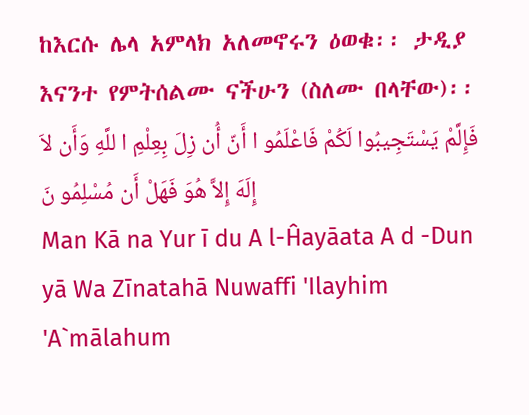ከእርሱ ሌላ አምላክ አለመኖሩን ዕወቁ፡፡ ታዲያ እናንተ የምትሰልሙ ናችሁን (ስለሙ በላቸው)፡፡ فَإِلَّمْ يَسْتَجِيبُوا لَكُمْ فَاعْلَمُو ا أَنّ أُن زِلَ بِعِلْمِ ا للَّهِ وَأَن لاَ إِلَهَ إِلاَّ هُوَ فَهَلْ أَن مُسْلِمُو نَ
Man Kā na Yur ī du A l-Ĥayāata A d -Dun yā Wa Zīnatahā Nuwaffi 'Ilayhim 'A`mālahum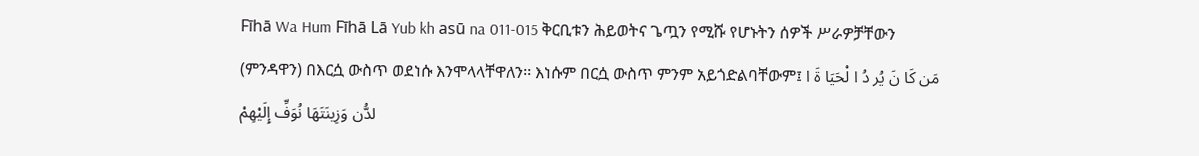Fīhā Wa Hum Fīhā Lā Yub kh asū na 011-015 ቅርቢቱን ሕይወትና ጌጧን የሚሹ የሆኑትን ሰዎች ሥራዎቻቸውን (ምንዳዋን) በእርሷ ውስጥ ወደነሱ እንሞላላቸዋለን፡፡ እነሱም በርሷ ውስጥ ምንም አይጎድልባቸውም፤ مَن كَا نَ يُر دُ ا لْحَيَا ةَ ا لدُّن وَزِينَتَهَا نُوَفِّ إِلَيْهِمْ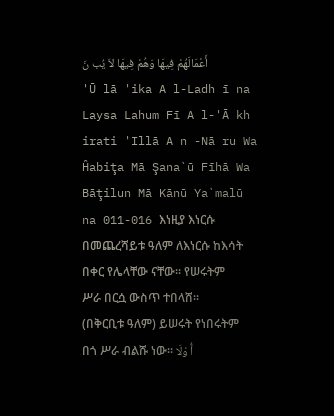أَعْمَالَهُمْ فِيهَا وَهُمْ فِيهَا لاَ يُب نَ
'Ū lā 'ika A l-Ladh ī na Laysa Lahum Fī A l-'Ā kh irati 'Illā A n -Nā ru Wa Ĥabiţa Mā Şana`ū Fīhā Wa Bāţilun Mā Kānū Ya`malū na 011-016 እነዚያ እነርሱ በመጨረሻይቱ ዓለም ለእነርሱ ከእሳት በቀር የሌላቸው ናቸው፡፡ የሠሩትም ሥራ በርሷ ውስጥ ተበላሸ፡፡ (በቅርቢቱ ዓለም) ይሠሩት የነበሩትም በጎ ሥራ ብልሹ ነው፡፡ أُ وْلَا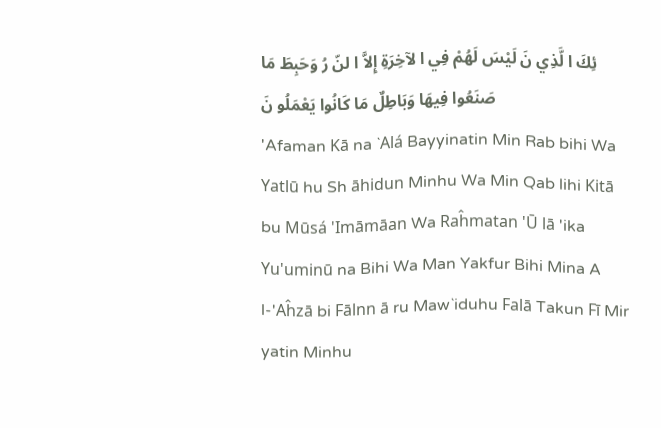ئِكَ ا لَّذِي نَ لَيْسَ لَهُمْ فِي ا لآخِرَةِ إِلاَّ ا لنّ رُ وَحَبِطَ مَا صَنَعُوا فِيهَا وَبَاطِلٌ مَا كَانُوا يَعْمَلُو نَ
'Afaman Kā na `Alá Bayyinatin Min Rab bihi Wa Yatlū hu Sh āhidun Minhu Wa Min Qab lihi Kitā bu Mūsá 'Imāmāan Wa Raĥmatan 'Ū lā 'ika Yu'uminū na Bihi Wa Man Yakfur Bihi Mina A l-'Aĥzā bi Fālnn ā ru Maw`iduhu Falā Takun Fī Mir yatin Minhu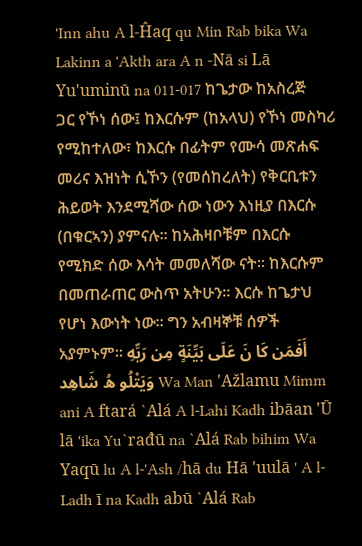'Inn ahu A l-Ĥaq qu Min Rab bika Wa Lakinn a 'Akth ara A n -Nā si Lā Yu'uminū na 011-017 ከጌታው ከአስረጅ ጋር የኾነ ሰው፤ ከእርሱም (ከአላህ) የኾነ መስካሪ የሚከተለው፣ ከእርሱ በፊትም የሙሳ መጽሐፍ መሪና እዝነት ሲኾን (የመሰከረለት) የቅርቢቱን ሕይወት እንደሚሻው ሰው ነውን እነዚያ በእርሱ (በቁርኣን) ያምናሉ፡፡ ከአሕዛቦቹም በእርሱ የሚክድ ሰው እሳት መመለሻው ናት፡፡ ከእርሱም በመጠራጠር ውስጥ አትሁን፡፡ እርሱ ከጌታህ የሆነ እውነት ነው፡፡ ግን አብዛኞቹ ሰዎች አያምኑም፡፡ أَفَمَن كَا نَ عَلَى بَيِّنَةٍ مِن رَبِّهِ وَيَتْلُو هُ شَاهِد Wa Man 'Ažlamu Mimm ani A ftará `Alá A l-Lahi Kadh ibāan 'Ū lā 'ika Yu`rađū na `Alá Rab bihim Wa Yaqū lu A l-'Ash /hā du Hā 'uulā ' A l-Ladh ī na Kadh abū `Alá Rab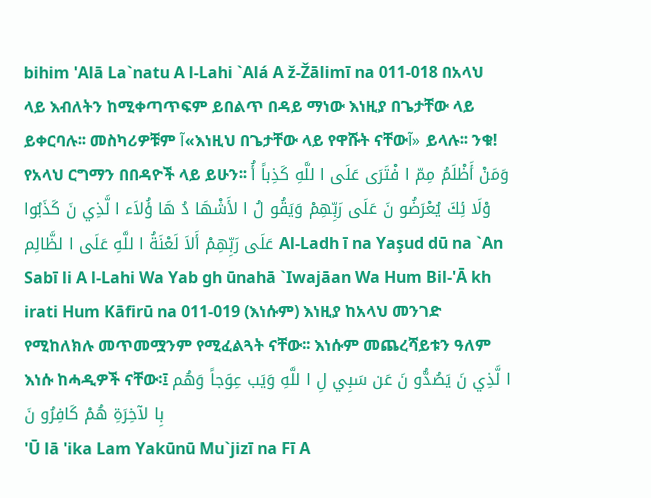bihim 'Alā La`natu A l-Lahi `Alá A ž-Žālimī na 011-018 በአላህ ላይ እብለትን ከሚቀጣጥፍም ይበልጥ በዳይ ማነው እነዚያ በጌታቸው ላይ ይቀርባሉ፡፡ መስካሪዎቹም آ«እነዚህ በጌታቸው ላይ የዋሹት ናቸውآ» ይላሉ፡፡ ንቁ! የአላህ ርግማን በበዳዮች ላይ ይሁን፡፡ وَمَنْ أَظْلَمُ مِمّ ا فْتَرَى عَلَى ا للَّهِ كَذِباً أُ وْلَا ئِكَ يُعْرَضُو نَ عَلَى رَبِّهِمْ وَيَقُو لُ ا لأَشْهَا دُ هَا ؤُلاَء ا لَّذِي نَ كَذَبُوا عَلَى رَبِّهِمْ أَلاَ لَعْنَةُ ا للَّهِ عَلَى ا لظَّالِم Al-Ladh ī na Yaşud dū na `An Sabī li A l-Lahi Wa Yab gh ūnahā `Iwajāan Wa Hum Bil-'Ā kh irati Hum Kāfirū na 011-019 (እነሱም) እነዚያ ከአላህ መንገድ የሚከለክሉ መጥመሟንም የሚፈልጓት ናቸው፡፡ እነሱም መጨረሻይቱን ዓለም እነሱ ከሓዲዎች ናቸው፡፤ ا لَّذِي نَ يَصُدُّو نَ عَن سَبِي لِ ا للَّهِ وَيَب عِوَجاً وَهُم بِا لآخِرَةِ هُمْ كَافِرُو نَ
'Ū lā 'ika Lam Yakūnū Mu`jizī na Fī A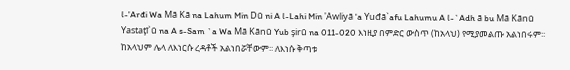l-'Arđi Wa Mā Kā na Lahum Min Dū ni A l-Lahi Min 'Awliyā 'a Yuđā`afu Lahumu A l-`Adh ā bu Mā Kānū Yastaţī`ū na A s-Sam `a Wa Mā Kānū Yub şirū na 011-020 እነዚያ በምድር ውስጥ (ከአላህ) የሚያመልጡ አልነበሩም፡፡ ከአላህም ሌላ ለእነርሱ ረዳቶች አልነበሯቸውም፡፡ ለእነሱ ቅጣቱ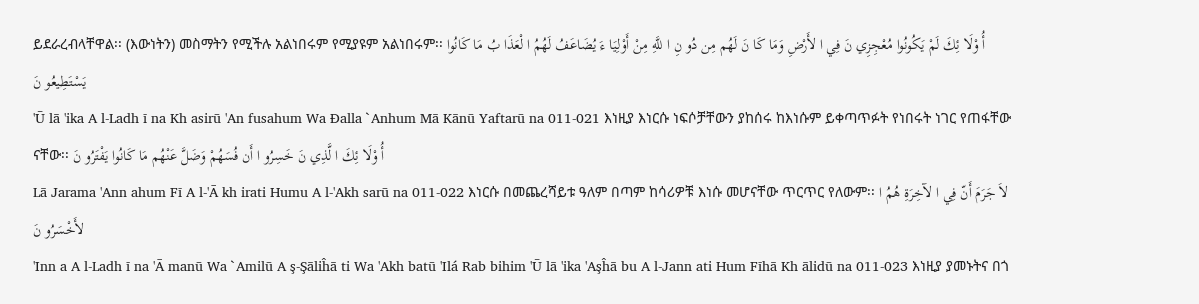ይደራረብላቸዋል፡፡ (እውነትን) መስማትን የሚችሉ አልነበሩም የሚያዩም አልነበሩም፡፡ أُ وْلَا ئِكَ لَمْ يَكُونُوا مُعْجِزِي نَ فِي ا لأَرْضِ وَمَا كَا نَ لَهُم مِن دُو نِ ا للَّهِ مِنْ أَوْلِيَا ءَ يُضَاعَفُ لَهُمُ ا لْعَذَا بُ مَا كَانُوا يَسْتَطِيعُو نَ
'Ū lā 'ika A l-Ladh ī na Kh asirū 'An fusahum Wa Đalla `Anhum Mā Kānū Yaftarū na 011-021 እነዚያ እነርሱ ነፍሶቻቸውን ያከሰሩ ከእነሱም ይቀጣጥፉት የነበሩት ነገር የጠፋቸው ናቸው፡፡ أُ وْلَا ئِكَ ا لَّذِي نَ خَسِرُو ا أَن فُسَهُمْ وَضَلَّ عَنْهُم مَا كَانُوا يَفْتَرُو نَ
Lā Jarama 'Ann ahum Fī A l-'Ā kh irati Humu A l-'Akh sarū na 011-022 እነርሱ በመጨረሻይቱ ዓለም በጣም ከሳሪዎቹ እነሱ መሆናቸው ጥርጥር የለውም፡፡ لاَ جَرَمَ أَنّ فِي ا لآخِرَةِ هُمُ ا لأَخْسَرُو نَ
'Inn a A l-Ladh ī na 'Ā manū Wa `Amilū A ş-Şāliĥā ti Wa 'Akh batū 'Ilá Rab bihim 'Ū lā 'ika 'Aşĥā bu A l-Jann ati Hum Fīhā Kh ālidū na 011-023 እነዚያ ያመኑትና በጎ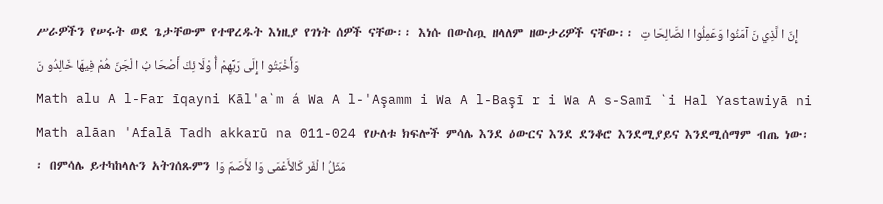ሥራዎችን የሠሩት ወደ ጌታቸውም የተዋረዱት እነዚያ የገነት ሰዎች ናቸው፡፡ እነሱ በውስጧ ዘላለም ዘውታሪዎች ናቸው፡፡ إِنّ ا لَّذِي نَ آمَنُوا وَعَمِلُوا ا لصَّالِحَا تِ وَأَخْبَتُو ا إِلَى رَبِّهِمْ أُ وْلَا ئِكَ أَصْحَا بُ ا لْجَنّ هُمْ فِيهَا خَالِدُو نَ
Math alu A l-Far īqayni Kāl'a`m á Wa A l-'Aşamm i Wa A l-Başī r i Wa A s-Samī `i Hal Yastawiyā ni Math alāan 'Afalā Tadh akkarū na 011-024 የሁለቱ ክፍሎች ምሳሌ እንደ ዕውርና እንደ ደንቆሮ እንደሚያይና እንደሚሰማም ብጤ ነው፡፡ በምሳሌ ይተካከላሉን አትገሰጹምን مَثَلُ ا لْفَر كَالأَعْمَى وَا لأَصَمّ وَا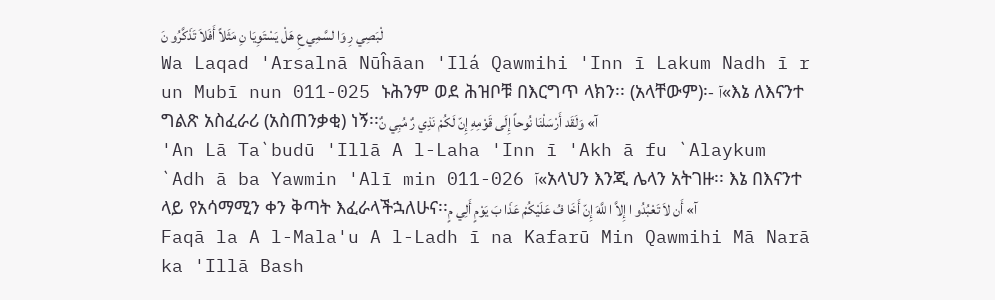لْبَصِي رِ وَا لسَّمِي عِ هَلْ يَسْتَوِيَا نِ مَثَلاً أَفَلاَ تَذَكَّرُو نَ
Wa Laqad 'Arsalnā Nūĥāan 'Ilá Qawmihi 'Inn ī Lakum Nadh ī r un Mubī nun 011-025 ኑሕንም ወደ ሕዝቦቹ በእርግጥ ላክን፡፡ (አላቸውም)፡- آ«እኔ ለእናንተ ግልጽ አስፈራሪ (አስጠንቃቂ) ነኝ፡፡آ» وَلَقَد أَرْسَلْنَا نُوحاً إِلَى قَوْمِهِ إِنّ لَكُمْ نَذِي رٌ مُبِي نٌ
'An Lā Ta`budū 'Illā A l-Laha 'Inn ī 'Akh ā fu `Alaykum `Adh ā ba Yawmin 'Alī min 011-026 آ«አላህን እንጂ ሌላን አትገዙ፡፡ እኔ በእናንተ ላይ የአሳማሚን ቀን ቅጣት እፈራላችኋለሁና፡፡آ» أَن لاَ تَعْبُدُو ا إِلاَّ ا للَّهَ إِنّ أَخَا فُ عَلَيْكُمْ عَذَا بَ يَوْمٍ أَلِي مٍ
Faqā la A l-Mala'u A l-Ladh ī na Kafarū Min Qawmihi Mā Narā ka 'Illā Bash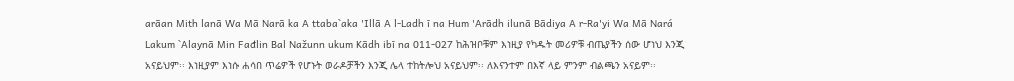arāan Mith lanā Wa Mā Narā ka A ttaba`aka 'Illā A l-Ladh ī na Hum 'Arādh ilunā Bādiya A r-Ra'yi Wa Mā Nará Lakum `Alaynā Min Fađlin Bal Nažunn ukum Kādh ibī na 011-027 ከሕዝቦቹም እነዚያ የካዱት መሪዎቹ ብጤያችን ሰው ሆነህ እንጂ አናይህም፡፡ እነዚያም እነሱ ሐሳበ ጥሬዎች የሆኑት ወራዶቻችን እንጂ ሌላ ተከትሎህ አናይህም፡፡ ለእናንተም በእኛ ላይ ምንም ብልጫን አናይም፡፡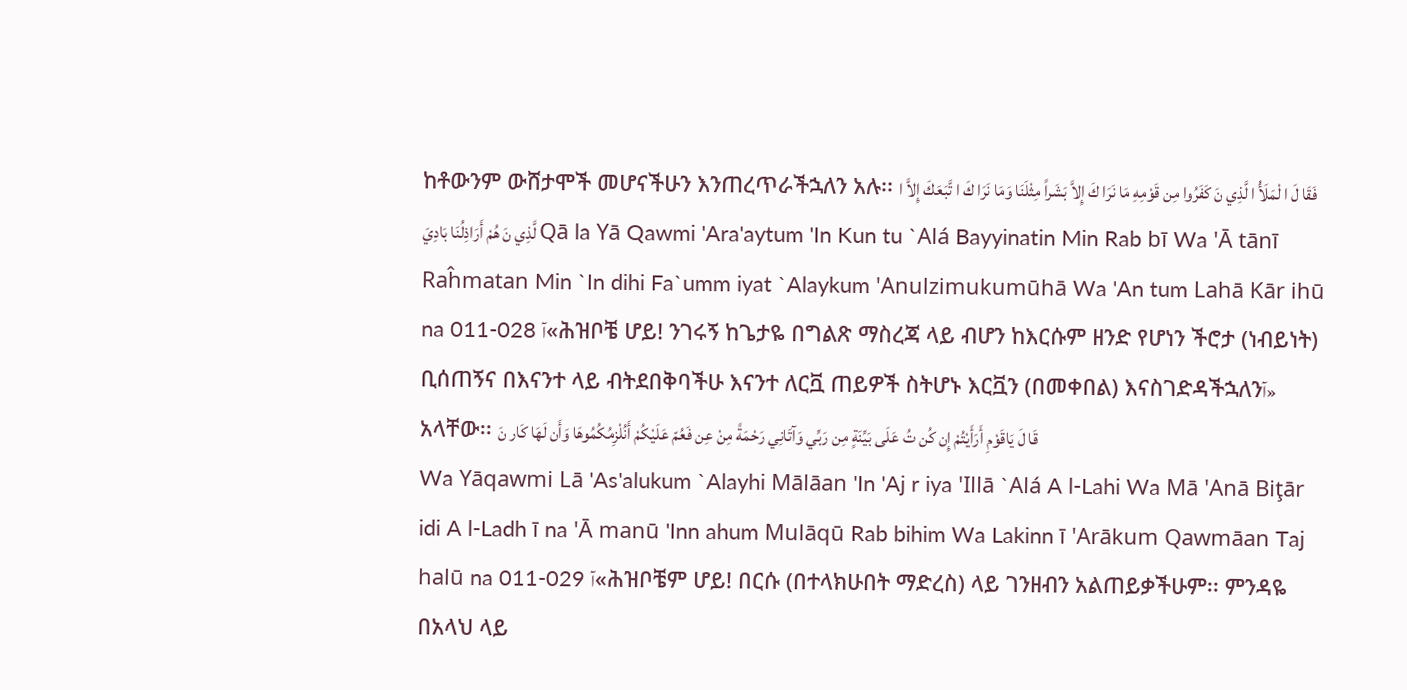ከቶውንም ውሸታሞች መሆናችሁን እንጠረጥራችኋለን አሉ፡፡ فَقَا لَ ا لْمَلَأُ ا لَّذِي نَ كَفَرُوا مِن قَوْمِهِ مَا نَرَا كَ إِلاَّ بَشَراً مِثْلَنَا وَمَا نَرَا كَ ا تَّبَعَكَ إِلاَّ ا لَّذِي نَ هُمْ أَرَاذِلُنَا بَادِيَ Qā la Yā Qawmi 'Ara'aytum 'In Kun tu `Alá Bayyinatin Min Rab bī Wa 'Ā tānī Raĥmatan Min `In dihi Fa`umm iyat `Alaykum 'Anulzimukumūhā Wa 'An tum Lahā Kār ihū na 011-028 آ«ሕዝቦቼ ሆይ! ንገሩኝ ከጌታዬ በግልጽ ማስረጃ ላይ ብሆን ከእርሱም ዘንድ የሆነን ችሮታ (ነብይነት) ቢሰጠኝና በእናንተ ላይ ብትደበቅባችሁ እናንተ ለርቯ ጠይዎች ስትሆኑ እርቯን (በመቀበል) እናስገድዳችኋለንآ» አላቸው፡፡ قَا لَ يَاقَوْمِ أَرَأَيْتُمْ إِن كُن تُ عَلَى بَيِّنَةٍ مِن رَبِّي وَآتَانِي رَحْمَةً مِنْ عِن فَعُمّ عَلَيْكُمْ أَنُلْزِمُكُمُوهَا وَأَن لَهَا كَار نَ
Wa Yāqawmi Lā 'As'alukum `Alayhi Mālāan 'In 'Aj r iya 'Illā `Alá A l-Lahi Wa Mā 'Anā Biţār idi A l-Ladh ī na 'Ā manū 'Inn ahum Mulāqū Rab bihim Wa Lakinn ī 'Arākum Qawmāan Taj halū na 011-029 آ«ሕዝቦቼም ሆይ! በርሱ (በተላክሁበት ማድረስ) ላይ ገንዘብን አልጠይቃችሁም፡፡ ምንዳዬ በአላህ ላይ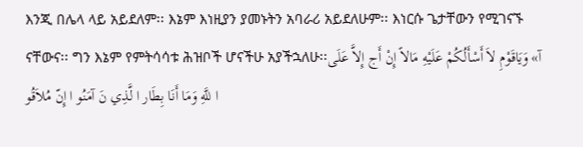እንጂ በሌላ ላይ አይደለም፡፡ እኔም እነዚያን ያመኑትን አባራሪ አይደለሁም፡፡ እነርሱ ጌታቸውን የሚገናኙ ናቸውና፡፡ ግን እኔም የምትሳሳቱ ሕዝቦች ሆናችሁ አያችኋለሁ፡፡آ» وَيَاقَوْمِ لاَ أَسْأَلُكُمْ عَلَيْهِ مَالاً إِنْ أَج إِلاَّ عَلَى ا للَّهِ وَمَا أَنَا بِطَار ا لَّذِي نَ آمَنُو ا إِنّ مُلاَقُو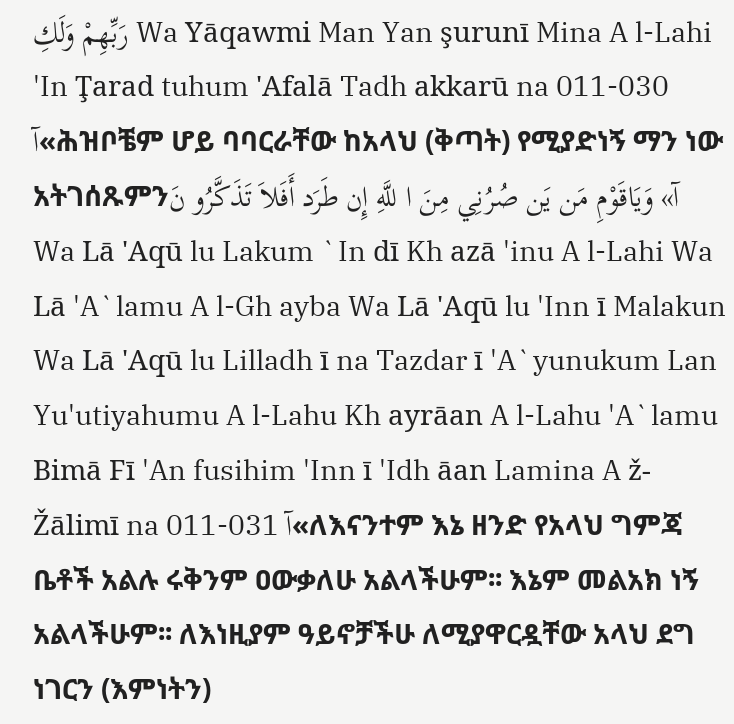رَبِّهِمْ وَلَكِ Wa Yāqawmi Man Yan şurunī Mina A l-Lahi 'In Ţarad tuhum 'Afalā Tadh akkarū na 011-030 آ«ሕዝቦቼም ሆይ ባባርራቸው ከአላህ (ቅጣት) የሚያድነኝ ማን ነው አትገሰጹምንآ» وَيَاقَوْمِ مَن يَن صُرُنِي مِنَ ا للَّهِ إِن طَرَد أَفَلاَ تَذَكَّرُو نَ
Wa Lā 'Aqū lu Lakum `In dī Kh azā 'inu A l-Lahi Wa Lā 'A`lamu A l-Gh ayba Wa Lā 'Aqū lu 'Inn ī Malakun Wa Lā 'Aqū lu Lilladh ī na Tazdar ī 'A`yunukum Lan Yu'utiyahumu A l-Lahu Kh ayrāan A l-Lahu 'A`lamu Bimā Fī 'An fusihim 'Inn ī 'Idh āan Lamina A ž-Žālimī na 011-031 آ«ለእናንተም እኔ ዘንድ የአላህ ግምጃ ቤቶች አልሉ ሩቅንም ዐውቃለሁ አልላችሁም፡፡ እኔም መልአክ ነኝ አልላችሁም፡፡ ለእነዚያም ዓይኖቻችሁ ለሚያዋርዷቸው አላህ ደግ ነገርን (እምነትን)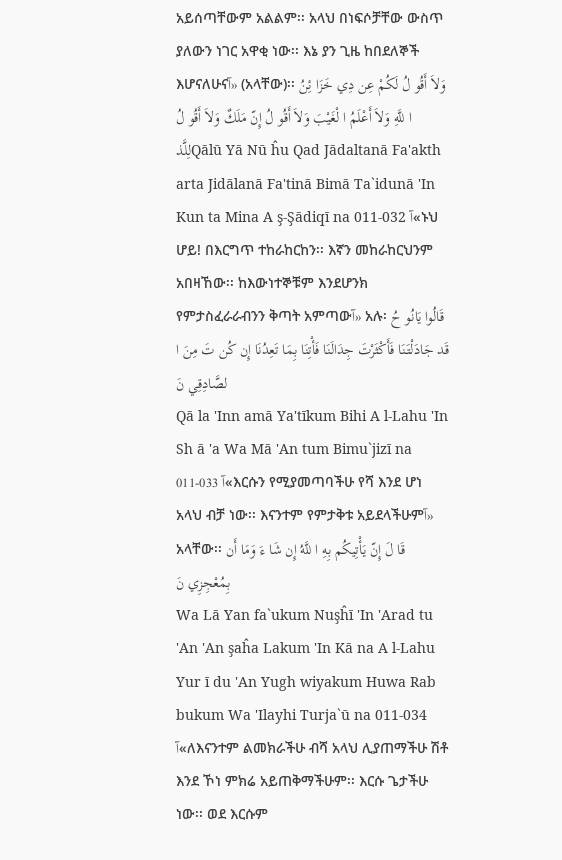አይሰጣቸውም አልልም፡፡ አላህ በነፍሶቻቸው ውስጥ ያለውን ነገር አዋቂ ነው፡፡ እኔ ያን ጊዜ ከበደለኞች እሆናለሁናآ» (አላቸው)፡፡ وَلاَ أَقُو لُ لَكُمْ عِن دِي خَزَا ئِنُ ا للَّهِ وَلاَ أَعْلَمُ ا لْغَيْبَ وَلاَ أَقُو لُ إِنّ مَلَكٌ وَلاَ أَقُو لُ لِلَّذQālū Yā Nū ĥu Qad Jādaltanā Fa'akth arta Jidālanā Fa'tinā Bimā Ta`idunā 'In Kun ta Mina A ş-Şādiqī na 011-032 آ«ኑህ ሆይ! በእርግጥ ተከራከርከን፡፡ እኛን መከራከርህንም አበዛኸው፡፡ ከእውነተኞቹም እንደሆንክ የምታስፈራራብንን ቅጣት አምጣውآ» አሉ፡ قَالُوا يَانُو حُ قَد جَادَلْتَنَا فَأَكْثَرْتَ جِدَالَنَا فَأْتِنَا بِمَا تَعِدُنَا إِن كُن تَ مِنَ ا لصَّادِقِي نَ
Qā la 'Inn amā Ya'tīkum Bihi A l-Lahu 'In Sh ā 'a Wa Mā 'An tum Bimu`jizī na 011-033 آ«እርሱን የሚያመጣባችሁ የሻ እንደ ሆነ አላህ ብቻ ነው፡፡ እናንተም የምታቅቱ አይደላችሁምآ» አላቸው፡፡ قَا لَ إِنّ يَأْتِيكُم بِهِ ا للَّهُ إِن شَا ءَ وَمَا أَن بِمُعْجِزِي نَ
Wa Lā Yan fa`ukum Nuşĥī 'In 'Arad tu 'An 'An şaĥa Lakum 'In Kā na A l-Lahu Yur ī du 'An Yugh wiyakum Huwa Rab bukum Wa 'Ilayhi Turja`ū na 011-034 آ«ለእናንተም ልመክራችሁ ብሻ አላህ ሊያጠማችሁ ሽቶ እንደ ኾነ ምክሬ አይጠቅማችሁም፡፡ እርሱ ጌታችሁ ነው፡፡ ወደ እርሱም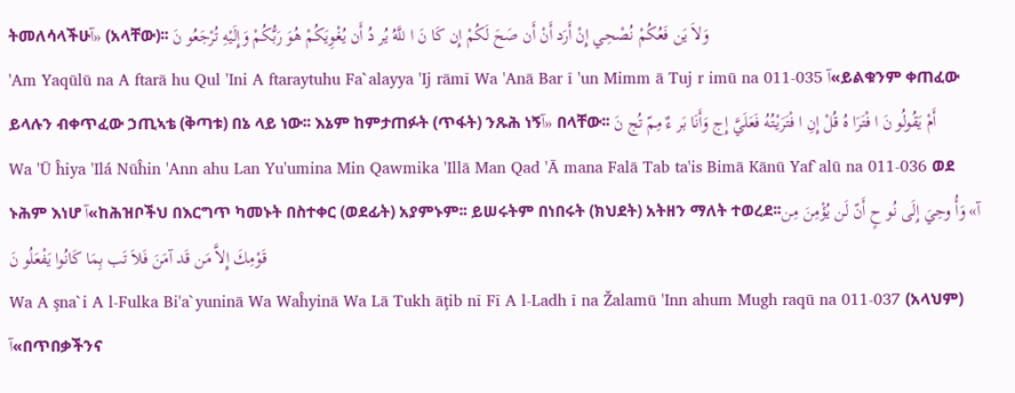ትመለሳላችሁآ» (አላቸው)፡፡ وَلاَ يَن فَعُكُمْ نُصْحِي إِنْ أَرَد أَنْ أَن صَحَ لَكُمْ إِن كَا نَ ا للَّهُ يُر دُ أَن يُغْوِيَكُمْ هُوَ رَبُّكُمْ وَإِلَيْهِ تُرْجَعُو نَ
'Am Yaqūlū na A ftarā hu Qul 'Ini A ftaraytuhu Fa`alayya 'Ij rāmī Wa 'Anā Bar ī 'un Mimm ā Tuj r imū na 011-035 آ«ይልቁንም ቀጠፈው ይላሉን ብቀጥፈው ኃጢኣቴ (ቅጣቱ) በኔ ላይ ነው፡፡ እኔም ከምታጠፉት (ጥፋት) ንጹሕ ነኝآ» በላቸው፡፡ أَمْ يَقُولُو نَ ا فْتَرَا هُ قُلْ إِنِ ا فْتَرَيْتُهُ فَعَلَيَّ إِج وَأَنَا بَر ءٌ مِمّ تُج نَ
Wa 'Ū ĥiya 'Ilá Nūĥin 'Ann ahu Lan Yu'umina Min Qawmika 'Illā Man Qad 'Ā mana Falā Tab ta'is Bimā Kānū Yaf`alū na 011-036 ወደ ኑሕም እነሆ آ«ከሕዝቦችህ በእርግጥ ካመኑት በስተቀር (ወደፊት) አያምኑም፡፡ ይሠሩትም በነበሩት (ክህደት) አትዘን ማለት ተወረደ፡፡آ» وَأُ وحِيَ إِلَى نُو حٍ أَنّ لَن يُؤْمِنَ مِن قَوْمِكَ إِلاَّ مَن قَد آمَنَ فَلاَ تَب بِمَا كَانُوا يَفْعَلُو نَ
Wa A şna`i A l-Fulka Bi'a`yuninā Wa Waĥyinā Wa Lā Tukh āţib nī Fī A l-Ladh ī na Žalamū 'Inn ahum Mugh raqū na 011-037 (አላህም) آ«በጥበቃችንና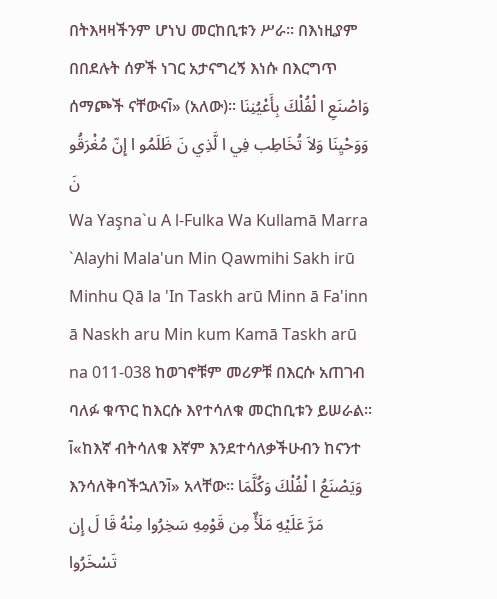በትእዛዛችንም ሆነህ መርከቢቱን ሥራ፡፡ በእነዚያም በበደሉት ሰዎች ነገር አታናግረኝ እነሱ በእርግጥ ሰማጮች ናቸውናآ» (አለው)፡፡ وَاصْنَعِ ا لْفُلْكَ بِأَعْيُنِنَا وَوَحْيِنَا وَلاَ تُخَاطِب فِي ا لَّذِي نَ ظَلَمُو ا إِنّ مُغْرَقُو نَ
Wa Yaşna`u A l-Fulka Wa Kullamā Marra `Alayhi Mala'un Min Qawmihi Sakh irū Minhu Qā la 'In Taskh arū Minn ā Fa'inn ā Naskh aru Min kum Kamā Taskh arū na 011-038 ከወገኖቹም መሪዎቹ በእርሱ አጠገብ ባለፉ ቁጥር ከእርሱ እየተሳለቁ መርከቢቱን ይሠራል፡፡ آ«ከእኛ ብትሳለቁ እኛም እንደተሳለቃችሁብን ከናንተ እንሳለቅባችኋለንآ» አላቸው፡፡ وَيَصْنَعُ ا لْفُلْكَ وَكُلَّمَا مَرَّ عَلَيْهِ مَلَأٌ مِن قَوْمِهِ سَخِرُوا مِنْهُ قَا لَ إِن تَسْخَرُوا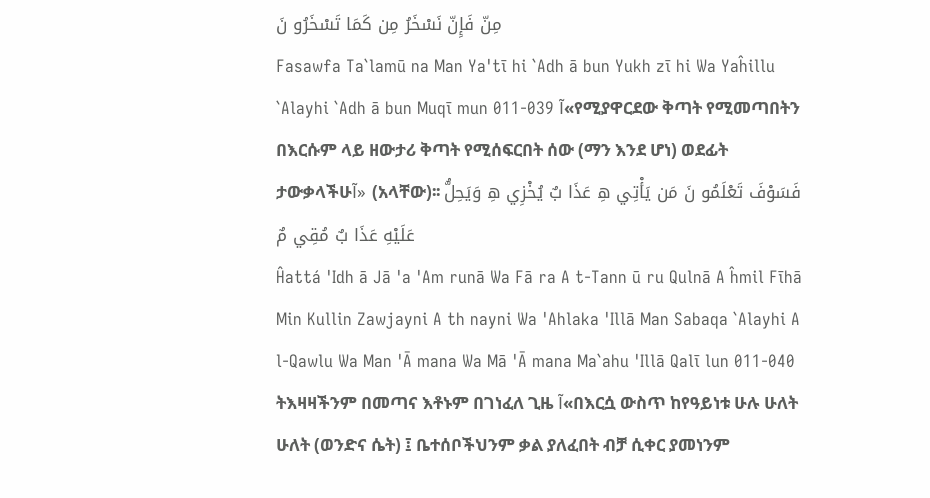مِنّ فَإِنّ نَسْخَرُ مِن كَمَا تَسْخَرُو نَ
Fasawfa Ta`lamū na Man Ya'tī hi `Adh ā bun Yukh zī hi Wa Yaĥillu `Alayhi `Adh ā bun Muqī mun 011-039 آ«የሚያዋርደው ቅጣት የሚመጣበትን በእርሱም ላይ ዘውታሪ ቅጣት የሚሰፍርበት ሰው (ማን እንደ ሆነ) ወደፊት ታውቃላችሁآ» (አላቸው)፡፡ فَسَوْفَ تَعْلَمُو نَ مَن يَأْتِي هِ عَذَا بٌ يُخْزِي هِ وَيَحِلُّ عَلَيْهِ عَذَا بٌ مُقِي مٌ
Ĥattá 'Idh ā Jā 'a 'Am runā Wa Fā ra A t-Tann ū ru Qulnā A ĥmil Fīhā Min Kullin Zawjayni A th nayni Wa 'Ahlaka 'Illā Man Sabaqa `Alayhi A l-Qawlu Wa Man 'Ā mana Wa Mā 'Ā mana Ma`ahu 'Illā Qalī lun 011-040 ትእዛዛችንም በመጣና እቶኑም በገነፈለ ጊዜ آ«በእርሷ ውስጥ ከየዓይነቱ ሁሉ ሁለት ሁለት (ወንድና ሴት) ፤ ቤተሰቦችህንም ቃል ያለፈበት ብቻ ሲቀር ያመነንም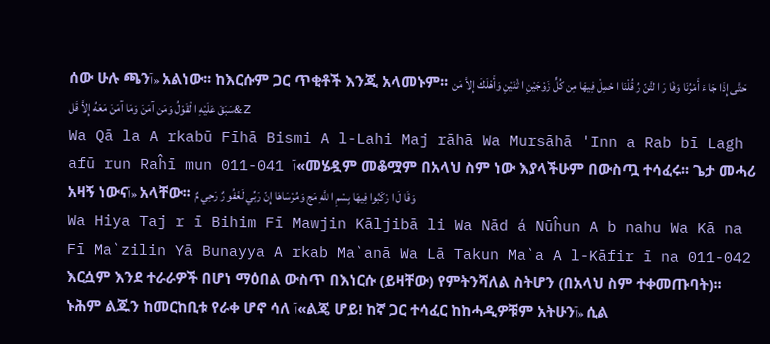ሰው ሁሉ ጫንآ» አልነው፡፡ ከእርሱም ጋር ጥቂቶች እንጂ አላመኑም፡፡ حَتَّى إِذَا جَا ءَ أَمْرُنَا وَفَا رَ ا لتَّنّ رُ قُلْنَا ا حْمِلْ فِيهَا مِن كُلٍّ زَوْجَيْنِ ا ثْنَيْنِ وَأَهْلَكَ إِلاَّ مَن سَبَقَ عَلَيْهِ ا لْقَوْلُ وَمَن آمَنَ وَمَا آمَنَ مَعَهُ إِلاَّ قَل&z
Wa Qā la A rkabū Fīhā Bismi A l-Lahi Maj rāhā Wa Mursāhā 'Inn a Rab bī Lagh afū run Raĥī mun 011-041 آ«መሄዷም መቆሟም በአላህ ስም ነው እያላችሁም በውስጧ ተሳፈሩ፡፡ ጌታ መሓሪ አዛኝ ነውናآ» አላቸው፡፡ وَقَا لَ ا رْكَبُوا فِيهَا بِسْمِ ا للَّهِ مَج وَمُرْسَاهَا إِنّ رَبِّي لَغَفُو رٌ رَحِي مٌ
Wa Hiya Taj r ī Bihim Fī Mawjin Kāljibā li Wa Nād á Nūĥun A b nahu Wa Kā na Fī Ma`zilin Yā Bunayya A rkab Ma`anā Wa Lā Takun Ma`a A l-Kāfir ī na 011-042 እርሷም እንደ ተራራዎች በሆነ ማዕበል ውስጥ በእነርሱ (ይዛቸው) የምትንሻለል ስትሆን (በአላህ ስም ተቀመጡባት)፡፡ ኑሕም ልጁን ከመርከቢቱ የራቀ ሆኖ ሳለ آ«ልጄ ሆይ! ከኛ ጋር ተሳፈር ከከሓዲዎቹም አትሁንآ» ሲል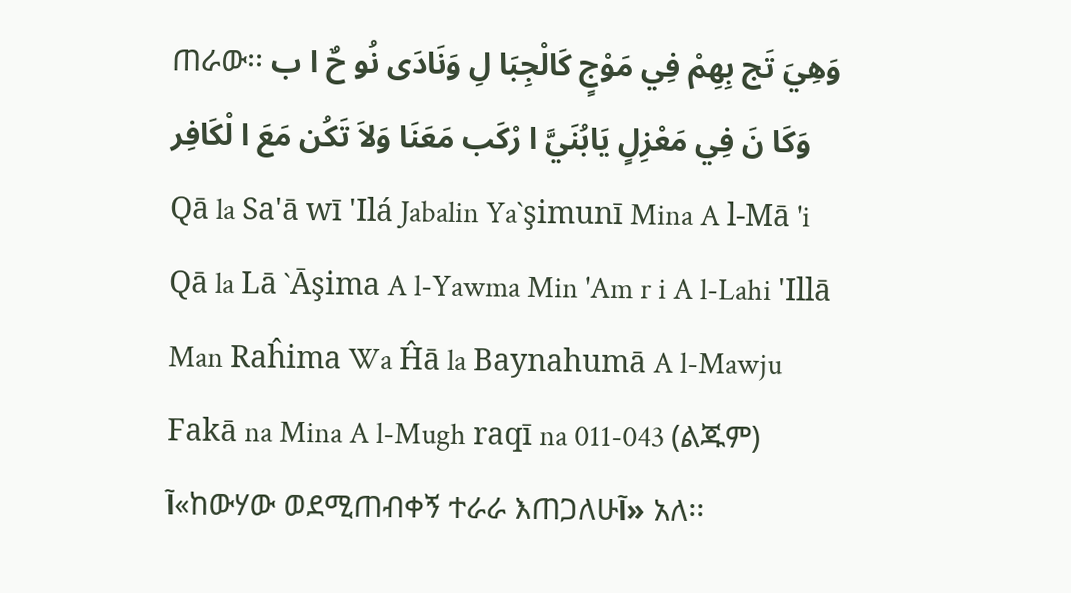ጠራው፡፡ وَهِيَ تَج بِهِمْ فِي مَوْجٍ كَالْجِبَا لِ وَنَادَى نُو حٌ ا ب وَكَا نَ فِي مَعْزِلٍ يَابُنَيَّ ا رْكَب مَعَنَا وَلاَ تَكُن مَعَ ا لْكَافِر Qā la Sa'ā wī 'Ilá Jabalin Ya`şimunī Mina A l-Mā 'i Qā la Lā `Āşima A l-Yawma Min 'Am r i A l-Lahi 'Illā Man Raĥima Wa Ĥā la Baynahumā A l-Mawju Fakā na Mina A l-Mugh raqī na 011-043 (ልጁም) آ«ከውሃው ወደሚጠብቀኝ ተራራ እጠጋለሁآ» አለ፡፡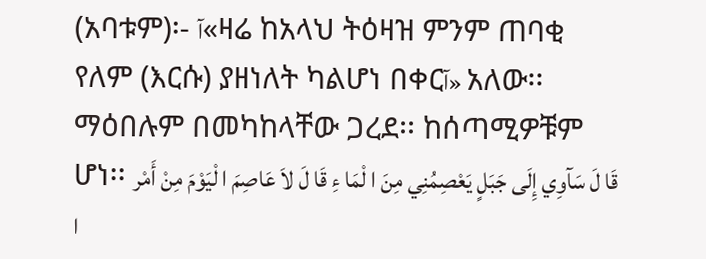(አባቱም)፡- آ«ዛሬ ከአላህ ትዕዛዝ ምንም ጠባቂ የለም (እርሱ) ያዘነለት ካልሆነ በቀርآ» አለው፡፡ ማዕበሉም በመካከላቸው ጋረደ፡፡ ከሰጣሚዎቹም ሆነ፡፡ قَا لَ سَآوِي إِلَى جَبَلٍ يَعْصِمُنِي مِنَ ا لْمَا ءِ قَا لَ لاَ عَاصِمَ ا لْيَوْمَ مِنْ أَمْر ا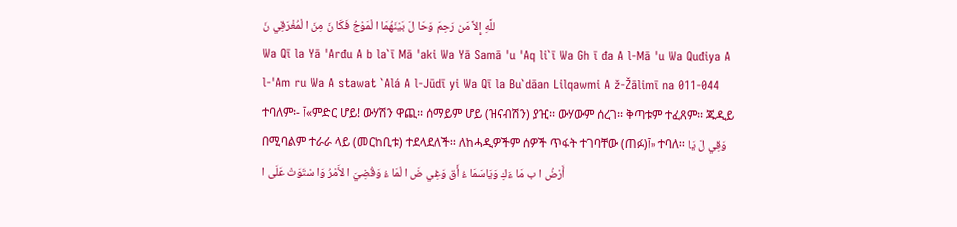للَّهِ إِلاَّ مَن رَحِمَ وَحَا لَ بَيْنَهُمَا ا لْمَوْجُ فَكَا نَ مِنَ ا لْمُغْرَقِي نَ
Wa Qī la Yā 'Arđu A b la`ī Mā 'aki Wa Yā Samā 'u 'Aq li`ī Wa Gh ī đa A l-Mā 'u Wa Quđiya A l-'Am ru Wa A stawat `Alá A l-Jūdī yi Wa Qī la Bu`dāan Lilqawmi A ž-Žālimī na 011-044 ተባለም፡- آ«ምድር ሆይ! ውሃሽን ዋጪ፡፡ ሰማይም ሆይ (ዝናብሽን) ያዢ፡፡ ውሃውም ሰረገ፡፡ ቅጣቱም ተፈጸም፡፡ ጁዲይ በሚባልም ተራራ ላይ (መርከቢቱ) ተደላደለች፡፡ ለከሓዲዎችም ሰዎች ጥፋት ተገባቸው (ጠፉ)آ» ተባለ፡፡ وَقِي لَ يَا أَرْضُ ا ب مَا ءَكِ وَيَاسَمَا ءُ أَق وَغِي ضَ ا لْمَا ءُ وَقُضِيَ ا لأَمْرُ وَا سْتَوَتْ عَلَى ا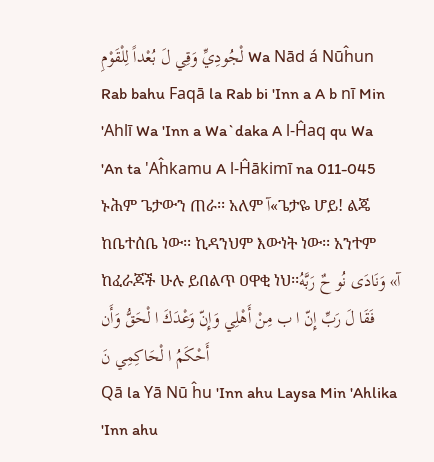لْجُودِيِّ وَقِي لَ بُعْداً لِلْقَوْمِ Wa Nād á Nūĥun Rab bahu Faqā la Rab bi 'Inn a A b nī Min 'Ahlī Wa 'Inn a Wa`daka A l-Ĥaq qu Wa 'An ta 'Aĥkamu A l-Ĥākimī na 011-045 ኑሕም ጌታውን ጠራ፡፡ አለም آ«ጌታዬ ሆይ! ልጄ ከቤተሰቤ ነው፡፡ ኪዳንህም እውነት ነው፡፡ አንተም ከፈራጆች ሁሉ ይበልጥ ዐዋቂ ነህ፡፡آ» وَنَادَى نُو حٌ رَبَّهُ فَقَا لَ رَبِّ إِنّ ا ب مِنْ أَهْلِي وَإِنّ وَعْدَكَ ا لْحَقُّ وَأَن أَحْكَمُ ا لْحَاكِمِي نَ
Qā la Yā Nū ĥu 'Inn ahu Laysa Min 'Ahlika 'Inn ahu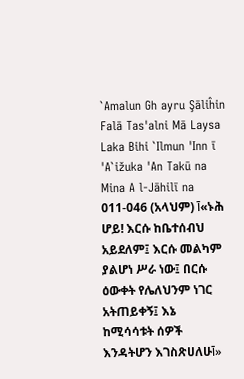`Amalun Gh ayru Şāliĥin Falā Tas'alni Mā Laysa Laka Bihi `Ilmun 'Inn ī 'A`ižuka 'An Takū na Mina A l-Jāhilī na 011-046 (አላህም) آ«ኑሕ ሆይ! እርሱ ከቤተሰብህ አይደለም፤ እርሱ መልካም ያልሆነ ሥራ ነው፤ በርሱ ዕውቀት የሌለህንም ነገር አትጠይቀኝ፤ እኔ ከሚሳሳቱት ሰዎች እንዳትሆን እገስጽሀለሁآ»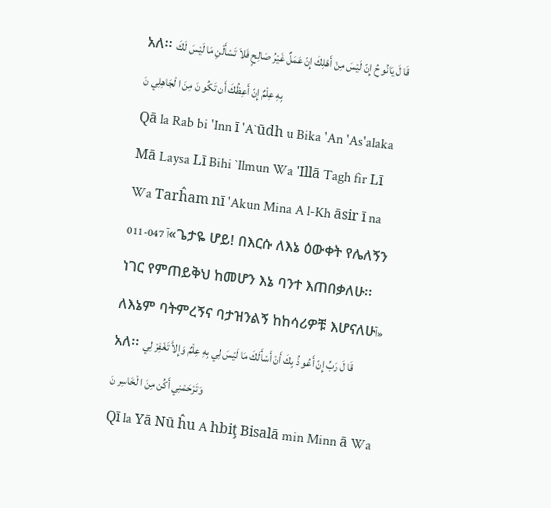አለ፡፡ قَا لَ يَانُو حُ إِنّ لَيْسَ مِنْ أَهْلِكَ إِنّ عَمَلٌ غَيْرُ صَالِحٍ فَلاَ تَسْأَلْنِ مَا لَيْسَ لَكَ بِهِ عِلْمٌ إِنّ أَعِظُكَ أَن تَكُو نَ مِنَ ا لْجَاهِلِي نَ
Qā la Rab bi 'Inn ī 'A`ūdh u Bika 'An 'As'alaka Mā Laysa Lī Bihi `Ilmun Wa 'Illā Tagh fir Lī Wa Tarĥam nī 'Akun Mina A l-Kh āsir ī na 011-047 آ«ጌታዬ ሆይ! በእርሱ ለእኔ ዕውቀት የሌለኝን ነገር የምጠይቅህ ከመሆን እኔ ባንተ እጠበቃለሁ፡፡ ለእኔም ባትምረኝና ባታዝንልኝ ከከሳሪዎቹ እሆናለሁآ» አለ፡፡ قَا لَ رَبِّ إِنّ أَعُو ذُ بِكَ أَنْ أَسْأَلَكَ مَا لَيْسَ لِي بِهِ عِلْمٌ وَإِلاَّ تَغْفِرْ لِي وَتَرْحَمْنِي أَكُن مِنَ ا لْخَاسِر نَ
Qī la Yā Nū ĥu A hbiţ Bisalā min Minn ā Wa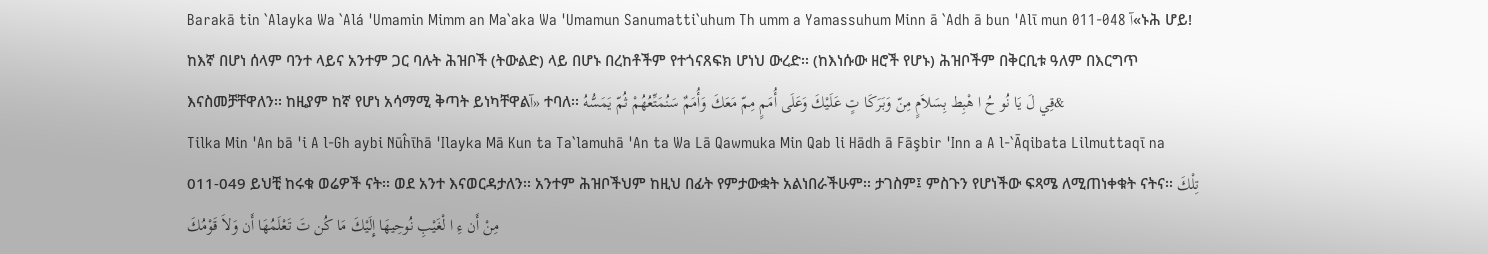Barakā tin `Alayka Wa `Alá 'Umamin Mimm an Ma`aka Wa 'Umamun Sanumatti`uhum Th umm a Yamassuhum Minn ā `Adh ā bun 'Alī mun 011-048 آ«ኑሕ ሆይ! ከእኛ በሆነ ሰላም ባንተ ላይና አንተም ጋር ባሉት ሕዝቦች (ትውልድ) ላይ በሆኑ በረከቶችም የተጎናጸፍክ ሆነህ ውረድ፡፡ (ከእነሱው ዘሮች የሆኑ) ሕዝቦችም በቅርቢቱ ዓለም በእርግጥ እናስመቻቸዋለን፡፡ ከዚያም ከኛ የሆነ አሳማሚ ቅጣት ይነካቸዋልآ» ተባለ፡፡ قِي لَ يَا نُو حُ ا هْبِط بِسَلاَمٍ مِنّ وَبَرَكَا تٍ عَلَيْكَ وَعَلَى أُمَمٍ مِمّ مَعَكَ وَأُمَمٌ سَنُمَتِّعُهُمْ ثُمّ يَمَسُّهُ&
Tilka Min 'An bā 'i A l-Gh aybi Nūĥīhā 'Ilayka Mā Kun ta Ta`lamuhā 'An ta Wa Lā Qawmuka Min Qab li Hādh ā Fāşbir 'Inn a A l-`Āqibata Lilmuttaqī na 011-049 ይህቺ ከሩቁ ወሬዎች ናት፡፡ ወደ አንተ እናወርዳታለን፡፡ አንተም ሕዝቦችህም ከዚህ በፊት የምታውቋት አልነበራችሁም፡፡ ታገስም፤ ምስጉን የሆነችው ፍጻሜ ለሚጠነቀቁት ናትና፡፡ تِلْكَ مِنْ أَن ءِ ا لْغَيْبِ نُوحِيهَا إِلَيْكَ مَا كُن تَ تَعْلَمُهَا أَن وَلاَ قَوْمُكَ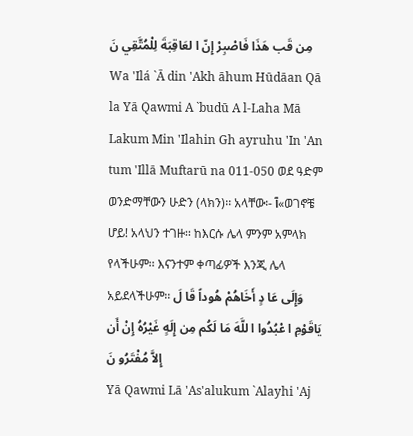مِن قَب هَذَا فَاصْبِرْ إِنّ ا لعَاقِبَةَ لِلْمُتَّقِي نَ
Wa 'Ilá `Ā din 'Akh āhum Hūdāan Qā la Yā Qawmi A `budū A l-Laha Mā Lakum Min 'Ilahin Gh ayruhu 'In 'An tum 'Illā Muftarū na 011-050 ወደ ዓድም ወንድማቸውን ሁድን (ላክን)፡፡ አላቸው፡- آ«ወገኖቼ ሆይ! አላህን ተገዙ፡፡ ከእርሱ ሌላ ምንም አምላክ የላችሁም፡፡ እናንተም ቀጣፊዎች እንጂ ሌላ አይደላችሁም፡፡ وَإِلَى عَا دٍ أَخَاهُمْ هُوداً قَا لَ يَاقَوْمِ ا عْبُدُوا ا للَّهَ مَا لَكُم مِن إِلَهٍ غَيْرُهُ إِنْ أَن إِلاَّ مُفْتَرُو نَ
Yā Qawmi Lā 'As'alukum `Alayhi 'Aj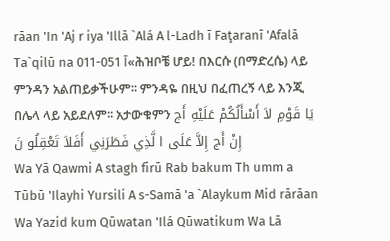rāan 'In 'Aj r iya 'Illā `Alá A l-Ladh ī Faţaranī 'Afalā Ta`qilū na 011-051 آ«ሕዝቦቼ ሆይ! በእርሱ (በማድረሴ) ላይ ምንዳን አልጠይቃችሁም፡፡ ምንዳዬ በዚህ በፈጠረኝ ላይ እንጂ በሌላ ላይ አይደለም፡፡ አታውቁምን يَا قَوْمِ لاَ أَسْأَلُكُمْ عَلَيْهِ أَج إِنْ أَج إِلاَّ عَلَى ا لَّذِي فَطَرَنِي أَفَلاَ تَعْقِلُو نَ
Wa Yā Qawmi A stagh firū Rab bakum Th umm a Tūbū 'Ilayhi Yursili A s-Samā 'a `Alaykum Mid rārāan Wa Yazid kum Qūwatan 'Ilá Qūwatikum Wa Lā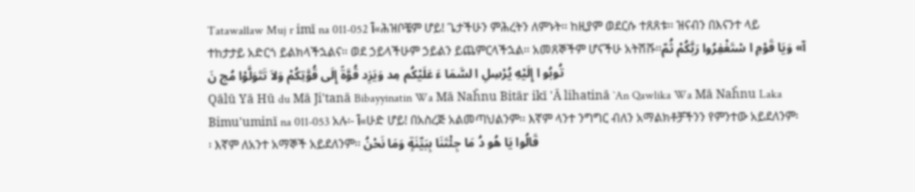Tatawallaw Muj r imī na 011-052 آ«ሕዝቦቼም ሆይ! ጌታችሁን ምሕረትን ለምኑት፡፡ ከዚያም ወደርሱ ተጸጸቱ፡፡ ዝናብን በእናንተ ላይ ተከታታይ አድርጎ ይልክላችኋልና፡፡ ወደ ኃይላችሁም ኃይልን ይጨምርላችኋል፡፡ አመጸኞችም ሆናችሁ አትሽሹ፡፡آ» وَيَا قَوْمِ ا سْتَغْفِرُوا رَبَّكُمْ ثُمّ تُوبُو ا إِلَيْهِ يُرْسِلِ ا لسَّمَا ءَ عَلَيْكُم مِد وَيَزِد قُوَّةً إِلَى قُوَّتِكُمْ وَلاَ تَتَوَلَّوْا مُج نَ
Qālū Yā Hū du Mā Ji'tanā Bibayyinatin Wa Mā Naĥnu Bitār ikī 'Ā lihatinā `An Qawlika Wa Mā Naĥnu Laka Bimu'uminī na 011-053 አሉ፡- آ«ሁድ ሆይ! በአስረጅ አልመጣህልንም፡፡ እኛም ላንተ ንግግር ብለን አማልክቶቻችንን የምንተው አይደለንም፡፡ እኛም ለአንተ አማኞች አይደለንም፡፡ قَالُوا يَا هُو دُ مَا جِئْتَنَا بِبَيِّنَةٍ وَمَا نَحْنُ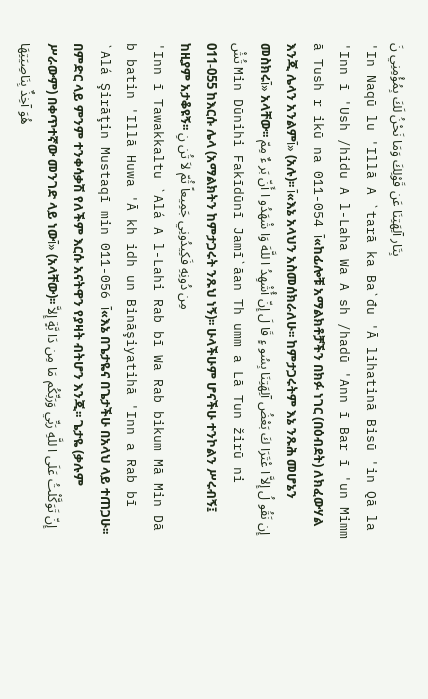بِتَار آلِهَتِنَا عَن قَوْلِكَ وَمَا نَحْنُ لَكَ بِمُؤْمِنِي نَ
'In Naqū lu 'Illā A `tarā ka Ba`đu 'Ā lihatinā Bisū 'in Qā la 'Inn ī 'Ush /hidu A l-Laha Wa A sh /hadū 'Ann ī Bar ī 'un Mimm ā Tush r ikū na 011-054 آ«ከፊሎቹ አማልክቶቻችን በክፉ ነገር (በዕብደት) ለክፈውሃል እንጂ ሌላን አንልምآ» (አሉ)፡፡ آ«እኔ አላህን አስመሰክራለሁ፡፡ ከምታጋሩትም እኔ ንጹሕ መሆኔን መስክሩآ» አላቸው፡፡ إِن نَقُو لُ إِلاَّ ا عْتَرَا كَ بَعْضُ آلِهَتِنَا بِسُو ءٍ قَا لَ إِنّ أُشْهِدُ ا للَّهَ وَا شْهَدُو ا أَنّ بَر ءٌ مِمّ تُشْ Min Dūnihi Fakīdūnī Jamī`āan Th umm a Lā Tun žirū ni 011-055 ከእርሱ ሌላ (አማልክትን ከምታጋሩት ንጹህ ነኝ)፡፡ ሁላችሁም ሆናችሁ ተንኮልን ሥሩብኝ፤ ከዚያም አታቆዩኝ፡፡ مِن دُونِهِ فَكِيدُونِي جَمِيعاً ثُمّ لاَ تُن نِ
'Inn ī Tawakkaltu `Alá A l-Lahi Rab bī Wa Rab bikum Mā Min Dā b batin 'Illā Huwa 'Ā kh idh un Bināşiyatihā 'Inn a Rab bī `Alá Şirāţin Mustaqī min 011-056 آ«እኔ በጌታዬና በጌታችሁ በአላህ ላይ ተጠጋሁ፡፡ በምድር ላይ ምንም ተንቀሳቃሽ የለችም እርሱ አናትዋን የያዛት ብትሆን እንጂ፡፡ ጌታዬ (ቃሉም ሥራውም) በቀጥተኛው መንገድ ላይ ነውآ» (አላቸው)፡፡ إِنّ تَوَكَّلْتُ عَلَى ا للَّهِ رَبِّي وَرَبِّكُم مَا مِن دَا بَّةٍ إِلاَّ هُوَ آخِذٌ بِنَاصِيَتِهَا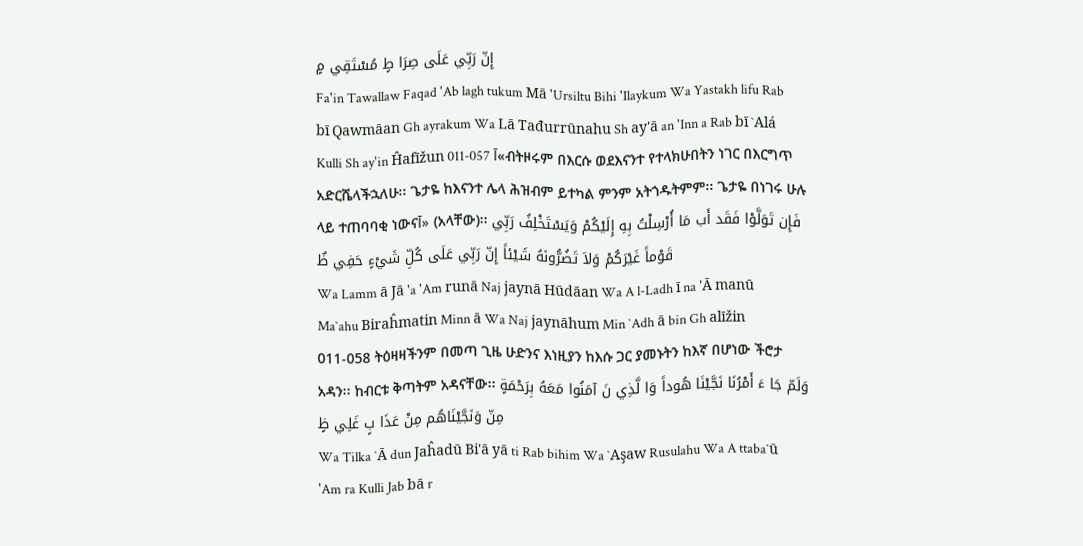إِنّ رَبِّي عَلَى صِرَا طٍ مُسْتَقِي مٍ
Fa'in Tawallaw Faqad 'Ab lagh tukum Mā 'Ursiltu Bihi 'Ilaykum Wa Yastakh lifu Rab bī Qawmāan Gh ayrakum Wa Lā Tađurrūnahu Sh ay'ā an 'Inn a Rab bī `Alá Kulli Sh ay'in Ĥafīžun 011-057 آ«ብትዞሩም በእርሱ ወደእናንተ የተላክሁበትን ነገር በእርግጥ አድርሼላችኋለሁ፡፡ ጌታዬ ከእናንተ ሌላ ሕዝብም ይተካል ምንም አትጎዱትምም፡፡ ጌታዬ በነገሩ ሁሉ ላይ ተጠባባቂ ነውናآ» (አላቸው)፡፡ فَإِن تَوَلَّوْا فَقَد أَب مَا أُرْسِلْتُ بِهِ إِلَيْكُمْ وَيَسْتَخْلِفُ رَبِّي قَوْماً غَيْرَكُمْ وَلاَ تَضُرُّونَهُ شَيْئاً إِنّ رَبِّي عَلَى كُلِّ شَيْءٍ حَفِي ظٌ
Wa Lamm ā Jā 'a 'Am runā Naj jaynā Hūdāan Wa A l-Ladh ī na 'Ā manū Ma`ahu Biraĥmatin Minn ā Wa Naj jaynāhum Min `Adh ā bin Gh alīžin 011-058 ትዕዛዛችንም በመጣ ጊዜ ሁድንና እነዚያን ከእሱ ጋር ያመኑትን ከእኛ በሆነው ችሮታ አዳን፡፡ ከብርቱ ቅጣትም አዳናቸው፡፡ وَلَمّ جَا ءَ أَمْرُنَا نَجَّيْنَا هُوداً وَا لَّذِي نَ آمَنُوا مَعَهُ بِرَحْمَةٍ مِنّ وَنَجَّيْنَاهُم مِنْ عَذَا بٍ غَلِي ظٍ
Wa Tilka `Ā dun Jaĥadū Bi'ā yā ti Rab bihim Wa `Aşaw Rusulahu Wa A ttaba`ū 'Am ra Kulli Jab bā r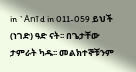in `Anī d in 011-059 ይህች (ነገድ) ዓድ ናት፡፡ በጌታቸው ታምራት ካዱ፡፡ መልክተኞቹንም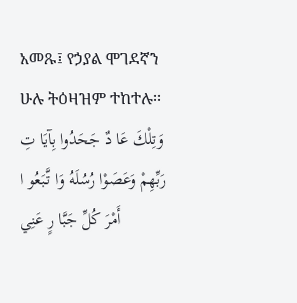አመጹ፤ የኃያል ሞገደኛን ሁሉ ትዕዛዝም ተከተሉ፡፡ وَتِلْكَ عَا دٌ جَحَدُوا بِآيَا تِ رَبِّهِمْ وَعَصَوْا رُسُلَهُ وَا تَّبَعُو ا أَمْرَ كُلِّ جَبَّا رٍ عَنِي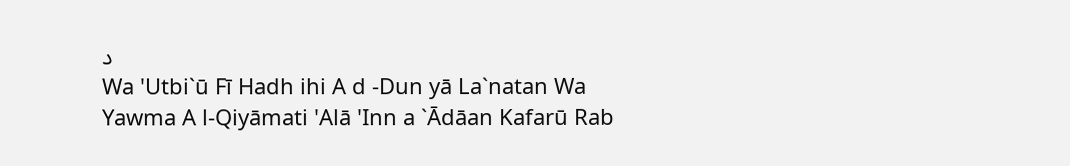د
Wa 'Utbi`ū Fī Hadh ihi A d -Dun yā La`natan Wa Yawma A l-Qiyāmati 'Alā 'Inn a `Ādāan Kafarū Rab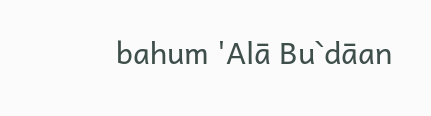bahum 'Alā Bu`dāan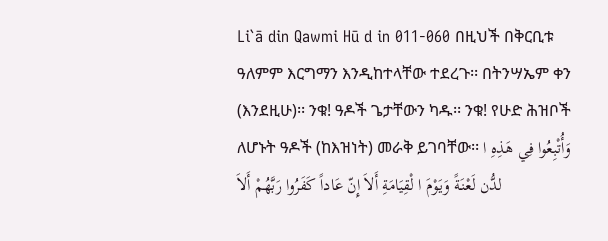Li`ā din Qawmi Hū d in 011-060 በዚህች በቅርቢቱ ዓለምም እርግማን እንዲከተላቸው ተደረጉ፡፡ በትንሣኤም ቀን (እንደዚሁ)፡፡ ንቁ! ዓዶች ጌታቸውን ካዱ፡፡ ንቁ! የሁድ ሕዝቦች ለሆኑት ዓዶች (ከእዝነት) መራቅ ይገባቸው፡፡ وَأُتْبِعُوا فِي هَذِهِ ا لدُّن لَعْنَةً وَيَوْمَ ا لْقِيَامَةِ أَلاَ إِنّ عَاداً كَفَرُوا رَبَّهُمْ أَلاَ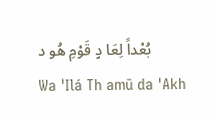بُعْداً لِعَا دٍ قَوْمِ هُو د
Wa 'Ilá Th amū da 'Akh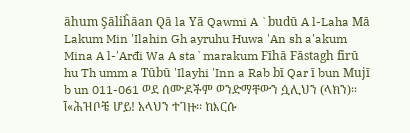āhum Şāliĥāan Qā la Yā Qawmi A `budū A l-Laha Mā Lakum Min 'Ilahin Gh ayruhu Huwa 'An sh a'akum Mina A l-'Arđi Wa A sta`marakum Fīhā Fāstagh firū hu Th umm a Tūbū 'Ilayhi 'Inn a Rab bī Qar ī bun Mujī b un 011-061 ወደ ሰሙዶችም ወንድማቸውን ሷሊህን (ላክን)፡፡ آ«ሕዝቦቼ ሆይ! አላህን ተገዙ፡፡ ከእርሱ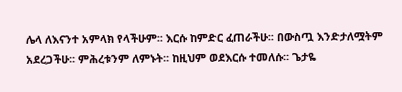ሌላ ለእናንተ አምላክ የላችሁም፡፡ እርሱ ከምድር ፈጠራችሁ፡፡ በውስጧ እንድታለሟትም አደረጋችሁ፡፡ ምሕረቱንም ለምኑት፡፡ ከዚህም ወደእርሱ ተመለሱ፡፡ ጌታዬ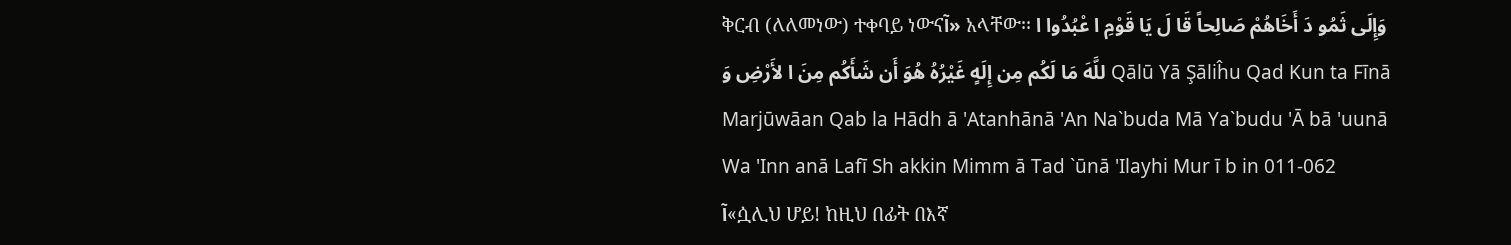ቅርብ (ለለመነው) ተቀባይ ነውናآ» አላቸው፡፡ وَإِلَى ثَمُو دَ أَخَاهُمْ صَالِحاً قَا لَ يَا قَوْمِ ا عْبُدُوا ا للَّهَ مَا لَكُم مِن إِلَهٍ غَيْرُهُ هُوَ أَن شَأَكُم مِنَ ا لأَرْضِ وَ Qālū Yā Şāliĥu Qad Kun ta Fīnā Marjūwāan Qab la Hādh ā 'Atanhānā 'An Na`buda Mā Ya`budu 'Ā bā 'uunā Wa 'Inn anā Lafī Sh akkin Mimm ā Tad `ūnā 'Ilayhi Mur ī b in 011-062 آ«ሷሊህ ሆይ! ከዚህ በፊት በእኛ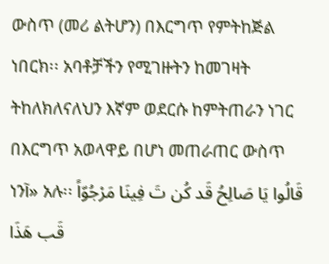ውስጥ (መሪ ልትሆን) በእርግጥ የምትከጅል ነበርክ፡፡ አባቶቻችን የሚገዙትን ከመገዛት ትከለክለናለህን እኛም ወደርሱ ከምትጠራን ነገር በእርግጥ አወላዋይ በሆነ መጠራጠር ውስጥ ነንآ» አሉ፡፡ قَالُوا يَا صَالِحُ قَد كُن تَ فِينَا مَرْجُوّاً قَب هَذَا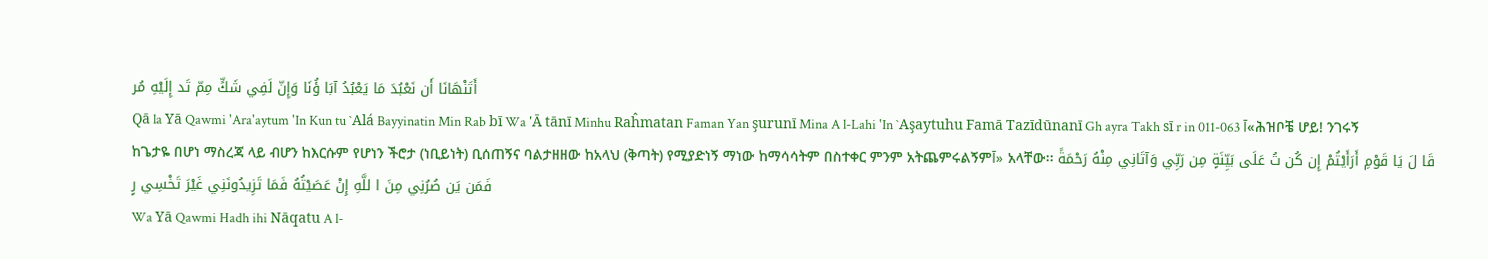أَتَنْهَانَا أَن نَعْبُدَ مَا يَعْبُدُ آبَا ؤُنَا وَإِنّ لَفِي شَكٍّ مِمّ تَد إِلَيْهِ مُر
Qā la Yā Qawmi 'Ara'aytum 'In Kun tu `Alá Bayyinatin Min Rab bī Wa 'Ā tānī Minhu Raĥmatan Faman Yan şurunī Mina A l-Lahi 'In `Aşaytuhu Famā Tazīdūnanī Gh ayra Takh sī r in 011-063 آ«ሕዝቦቼ ሆይ! ንገሩኝ ከጌታዬ በሆነ ማስረጃ ላይ ብሆን ከእርሱም የሆነን ችሮታ (ነቢይነት) ቢሰጠኝና ባልታዘዘው ከአላህ (ቅጣት) የሚያድነኝ ማነው ከማሳሳትም በስተቀር ምንም አትጨምሩልኝምآ» አላቸው፡፡ قَا لَ يَا قَوْمِ أَرَأَيْتُمْ إِن كُن تُ عَلَى بَيِّنَةٍ مِن رَبِّي وَآتَانِي مِنْهُ رَحْمَةً فَمَن يَن صُرُنِي مِنَ ا للَّهِ إِنْ عَصَيْتُهُ فَمَا تَزِيدُونَنِي غَيْرَ تَخْسِي رٍ
Wa Yā Qawmi Hadh ihi Nāqatu A l-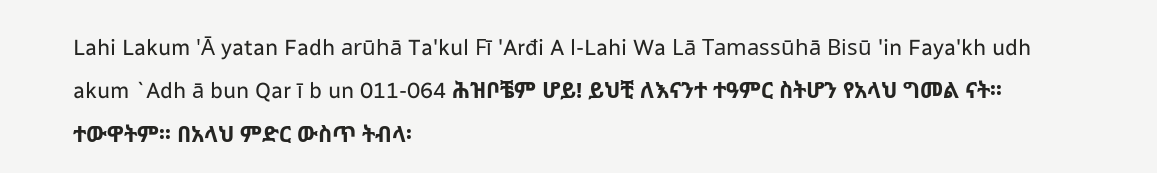Lahi Lakum 'Ā yatan Fadh arūhā Ta'kul Fī 'Arđi A l-Lahi Wa Lā Tamassūhā Bisū 'in Faya'kh udh akum `Adh ā bun Qar ī b un 011-064 ሕዝቦቼም ሆይ! ይህቺ ለእናንተ ተዓምር ስትሆን የአላህ ግመል ናት፡፡ ተውዋትም፡፡ በአላህ ምድር ውስጥ ትብላ፡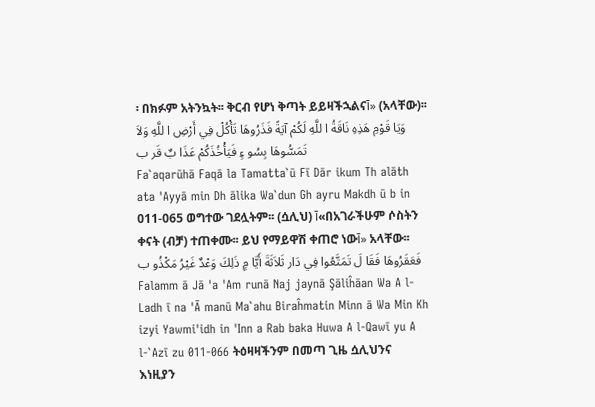፡ በክፉም አትንኳት፡፡ ቅርብ የሆነ ቅጣት ይይዛችኋልናآ» (አላቸው)፡፡ وَيَا قَوْمِ هَذِهِ نَاقَةُ ا للَّهِ لَكُمْ آيَةً فَذَرُوهَا تَأْكُلْ فِي أَرْضِ ا للَّهِ وَلاَ تَمَسُّوهَا بِسُو ءٍ فَيَأْخُذَكُمْ عَذَا بٌ قَر ب
Fa`aqarūhā Faqā la Tamatta`ū Fī Dār ikum Th alāth ata 'Ayyā min Dh ālika Wa`dun Gh ayru Makdh ū b in 011-065 ወግተው ገደሏትም፡፡ (ሷሊህ) آ«በአገራችሁም ሶስትን ቀናት (ብቻ) ተጠቀሙ፡፡ ይህ የማይዋሽ ቀጠሮ ነውآ» አላቸው፡፡ فَعَقَرُوهَا فَقَا لَ تَمَتَّعُوا فِي دَار ثَلاَثَةَ أَيَّا مٍ ذَلِكَ وَعْدٌ غَيْرُ مَكْذُو ب
Falamm ā Jā 'a 'Am runā Naj jaynā Şāliĥāan Wa A l-Ladh ī na 'Ā manū Ma`ahu Biraĥmatin Minn ā Wa Min Kh izyi Yawmi'idh in 'Inn a Rab baka Huwa A l-Qawī yu A l-`Azī zu 011-066 ትዕዛዛችንም በመጣ ጊዜ ሷሊህንና እነዚያን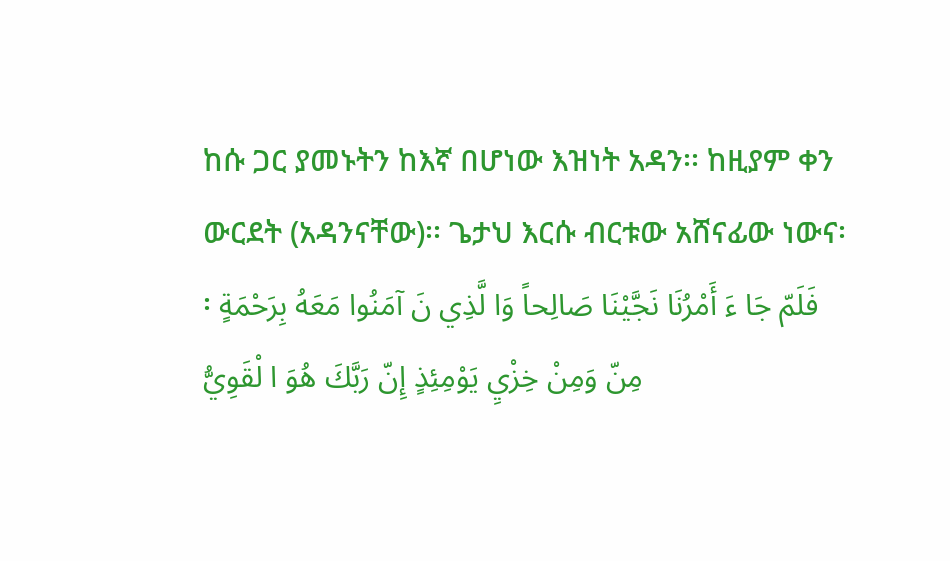ከሱ ጋር ያመኑትን ከእኛ በሆነው እዝነት አዳን፡፡ ከዚያም ቀን ውርደት (አዳንናቸው)፡፡ ጌታህ እርሱ ብርቱው አሸናፊው ነውና፡፡ فَلَمّ جَا ءَ أَمْرُنَا نَجَّيْنَا صَالِحاً وَا لَّذِي نَ آمَنُوا مَعَهُ بِرَحْمَةٍ مِنّ وَمِنْ خِزْيِ يَوْمِئِذٍ إِنّ رَبَّكَ هُوَ ا لْقَوِيُّ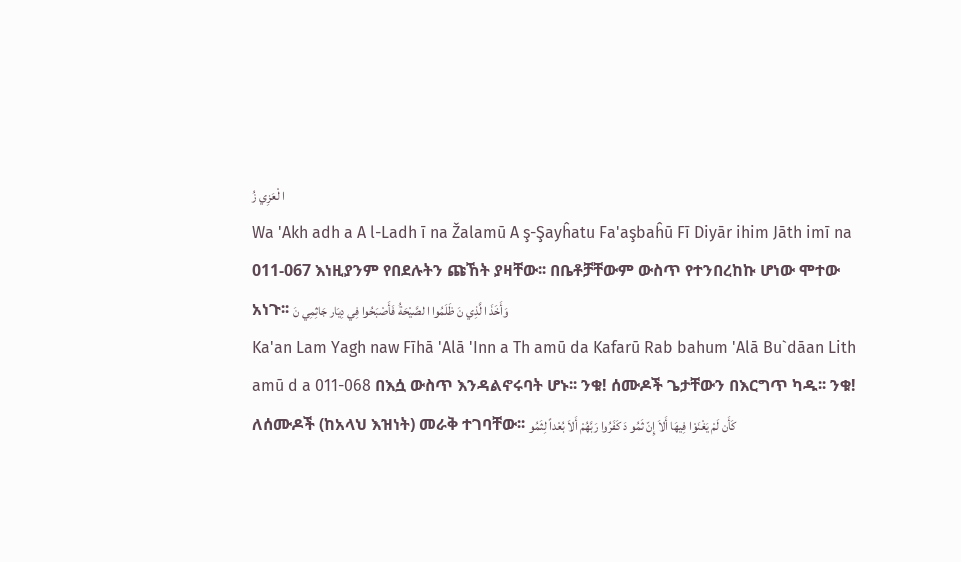ا لْعَزِي زُ
Wa 'Akh adh a A l-Ladh ī na Žalamū A ş-Şayĥatu Fa'aşbaĥū Fī Diyār ihim Jāth imī na 011-067 እነዚያንም የበደሉትን ጩኸት ያዛቸው፡፡ በቤቶቻቸውም ውስጥ የተንበረከኩ ሆነው ሞተው አነጉ፡፡ وَأَخَذَ ا لَّذِي نَ ظَلَمُوا ا لصَّيْحَةُ فَأَصْبَحُوا فِي دِيَار جَاثِمِي نَ
Ka'an Lam Yagh naw Fīhā 'Alā 'Inn a Th amū da Kafarū Rab bahum 'Alā Bu`dāan Lith amū d a 011-068 በእሷ ውስጥ እንዳልኖሩባት ሆኑ፡፡ ንቁ! ሰሙዶች ጌታቸውን በእርግጥ ካዱ፡፡ ንቁ! ለሰሙዶች (ከአላህ እዝነት) መራቅ ተገባቸው፡፡ كَأَن لَمْ يَغْنَوْا فِيهَا أَلاَ إِنّ ثَمُو دَ كَفَرُوا رَبَّهُمْ أَلاَ بُعْداً لِثَمُو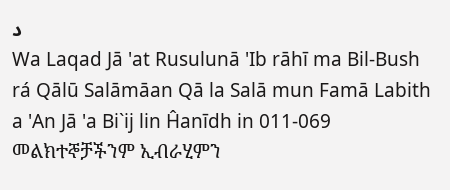د
Wa Laqad Jā 'at Rusulunā 'Ib rāhī ma Bil-Bush rá Qālū Salāmāan Qā la Salā mun Famā Labith a 'An Jā 'a Bi`ij lin Ĥanīdh in 011-069 መልክተኞቻችንም ኢብራሂምን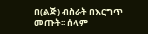በ(ልጅ) ብስራት በእርግጥ መጡት፡፡ ሰላም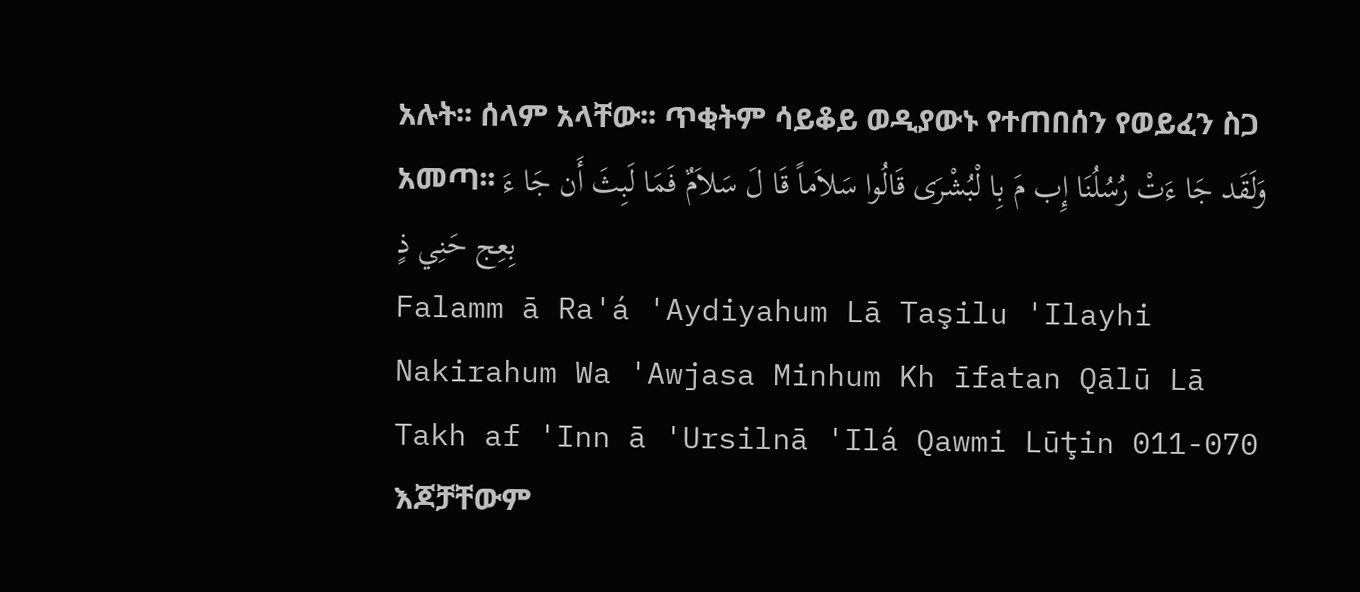አሉት፡፡ ሰላም አላቸው፡፡ ጥቂትም ሳይቆይ ወዲያውኑ የተጠበሰን የወይፈን ስጋ አመጣ፡፡ وَلَقَد جَا ءَتْ رُسُلُنَا إِب مَ بِا لْبُشْرَى قَالُوا سَلاَماً قَا لَ سَلاَمٌ فَمَا لَبِثَ أَن جَا ءَ بِعِج حَنِي ذٍ
Falamm ā Ra'á 'Aydiyahum Lā Taşilu 'Ilayhi Nakirahum Wa 'Awjasa Minhum Kh īfatan Qālū Lā Takh af 'Inn ā 'Ursilnā 'Ilá Qawmi Lūţin 011-070 እጆቻቸውም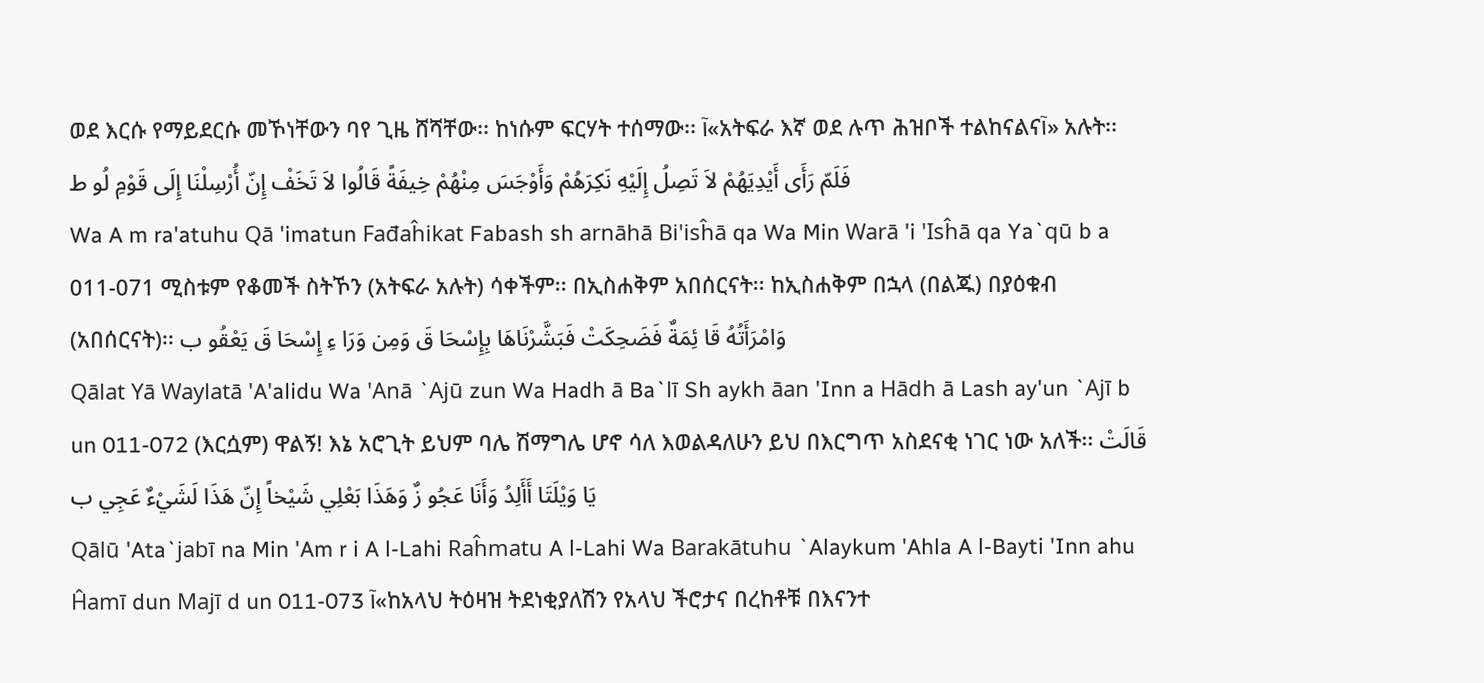ወደ እርሱ የማይደርሱ መኾነቸውን ባየ ጊዜ ሸሻቸው፡፡ ከነሱም ፍርሃት ተሰማው፡፡ آ«አትፍራ እኛ ወደ ሉጥ ሕዝቦች ተልከናልናآ» አሉት፡፡ فَلَمّ رَأَى أَيْدِيَهُمْ لاَ تَصِلُ إِلَيْهِ نَكِرَهُمْ وَأَوْجَسَ مِنْهُمْ خِيفَةً قَالُوا لاَ تَخَفْ إِنّ أُرْسِلْنَا إِلَى قَوْمِ لُو ط
Wa A m ra'atuhu Qā 'imatun Fađaĥikat Fabash sh arnāhā Bi'isĥā qa Wa Min Warā 'i 'Isĥā qa Ya`qū b a 011-071 ሚስቱም የቆመች ስትኾን (አትፍራ አሉት) ሳቀችም፡፡ በኢስሐቅም አበሰርናት፡፡ ከኢስሐቅም በኋላ (በልጁ) በያዕቁብ (አበሰርናት)፡፡ وَامْرَأَتُهُ قَا ئِمَةٌ فَضَحِكَتْ فَبَشَّرْنَاهَا بِإِسْحَا قَ وَمِن وَرَا ءِ إِسْحَا قَ يَعْقُو ب
Qālat Yā Waylatā 'A'alidu Wa 'Anā `Ajū zun Wa Hadh ā Ba`lī Sh aykh āan 'Inn a Hādh ā Lash ay'un `Ajī b un 011-072 (እርሷም) ዋልኝ! እኔ አሮጊት ይህም ባሌ ሽማግሌ ሆኖ ሳለ እወልዳለሁን ይህ በእርግጥ አስደናቂ ነገር ነው አለች፡፡ قَالَتْ يَا وَيْلَتَا أَأَلِدُ وَأَنَا عَجُو زٌ وَهَذَا بَعْلِي شَيْخاً إِنّ هَذَا لَشَيْءٌ عَجِي ب
Qālū 'Ata`jabī na Min 'Am r i A l-Lahi Raĥmatu A l-Lahi Wa Barakātuhu `Alaykum 'Ahla A l-Bayti 'Inn ahu Ĥamī dun Majī d un 011-073 آ«ከአላህ ትዕዛዝ ትደነቂያለሽን የአላህ ችሮታና በረከቶቹ በእናንተ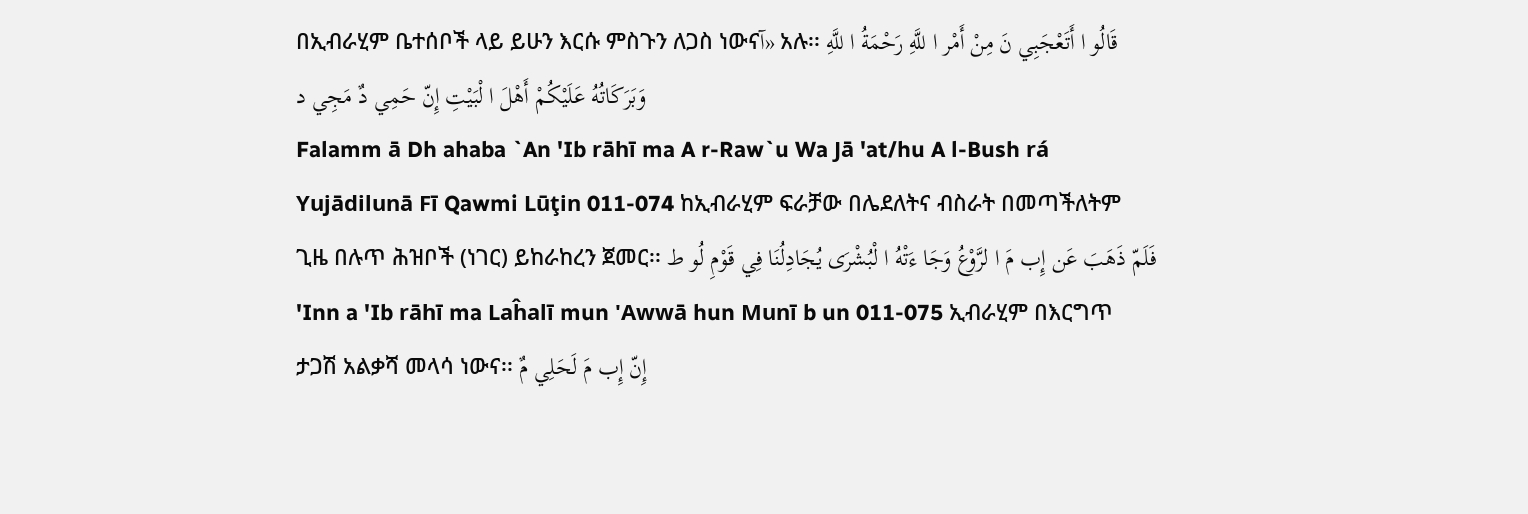በኢብራሂም ቤተሰቦች ላይ ይሁን እርሱ ምስጉን ለጋስ ነውናآ» አሉ፡፡ قَالُو ا أَتَعْجَبِي نَ مِنْ أَمْر ا للَّهِ رَحْمَةُ ا للَّهِ وَبَرَكَاتُهُ عَلَيْكُمْ أَهْلَ ا لْبَيْتِ إِنّ حَمِي دٌ مَجِي د
Falamm ā Dh ahaba `An 'Ib rāhī ma A r-Raw`u Wa Jā 'at/hu A l-Bush rá Yujādilunā Fī Qawmi Lūţin 011-074 ከኢብራሂም ፍራቻው በሌደለትና ብስራት በመጣችለትም ጊዜ በሉጥ ሕዝቦች (ነገር) ይከራከረን ጀመር፡፡ فَلَمّ ذَهَبَ عَن إِب مَ ا لرَّوْعُ وَجَا ءَتْهُ ا لْبُشْرَى يُجَادِلُنَا فِي قَوْمِ لُو ط
'Inn a 'Ib rāhī ma Laĥalī mun 'Awwā hun Munī b un 011-075 ኢብራሂም በእርግጥ ታጋሽ አልቃሻ መላሳ ነውና፡፡ إِنّ إِب مَ لَحَلِي مٌ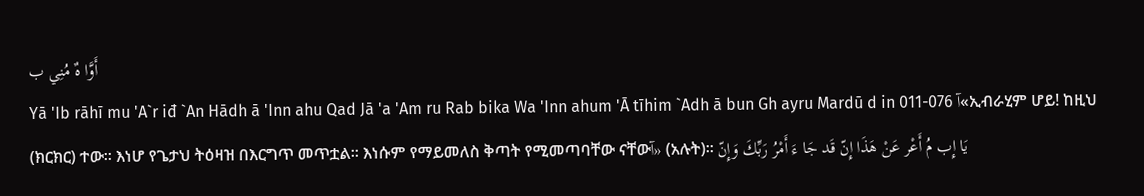أَوَّا هٌ مُنِي ب
Yā 'Ib rāhī mu 'A`r iđ `An Hādh ā 'Inn ahu Qad Jā 'a 'Am ru Rab bika Wa 'Inn ahum 'Ā tīhim `Adh ā bun Gh ayru Mardū d in 011-076 آ«ኢብራሂም ሆይ! ከዚህ (ክርክር) ተው፡፡ እነሆ የጌታህ ትዕዛዝ በእርግጥ መጥቷል፡፡ እነሱም የማይመለስ ቅጣት የሚመጣባቸው ናቸውآ» (አሉት)፡፡ يَا إِب مُ أَعْر عَنْ هَذَا إِنّ قَد جَا ءَ أَمْرُ رَبِّكَ وَإِنّ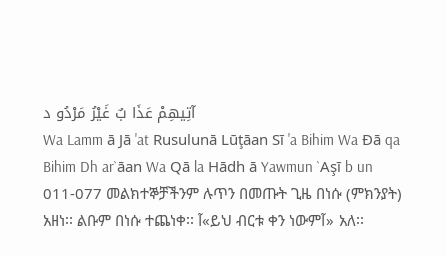آتِيهِمْ عَذَا بٌ غَيْرُ مَرْدُو د
Wa Lamm ā Jā 'at Rusulunā Lūţāan Sī 'a Bihim Wa Đā qa Bihim Dh ar`āan Wa Qā la Hādh ā Yawmun `Aşī b un 011-077 መልክተኞቻችንም ሉጥን በመጡት ጊዜ በነሱ (ምክንያት) አዘነ፡፡ ልቡም በነሱ ተጨነቀ፡፡ آ«ይህ ብርቱ ቀን ነውምآ» አለ፡፡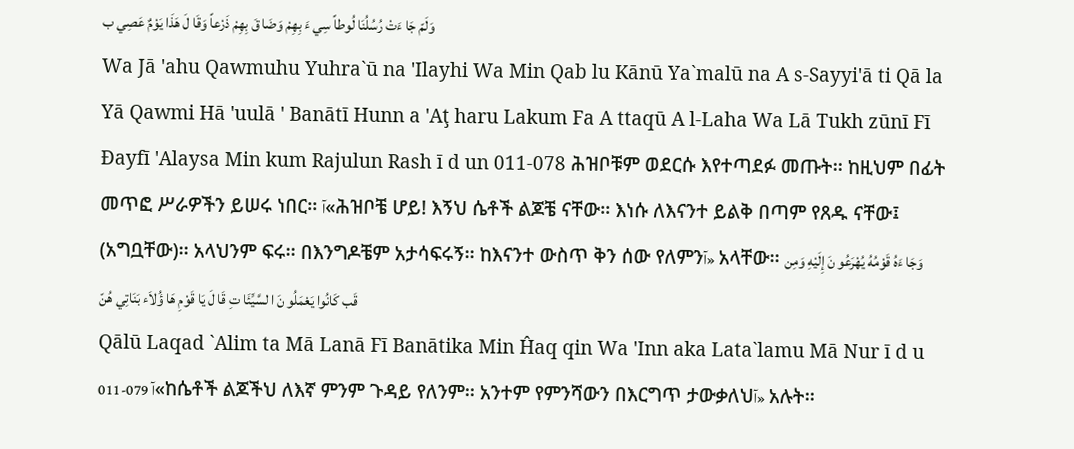وَلَمّ جَا ءَتْ رُسُلُنَا لُوطاً سِي ءَ بِهِمْ وَضَا قَ بِهِمْ ذَرْعاً وَقَا لَ هَذَا يَوْمٌ عَصِي ب
Wa Jā 'ahu Qawmuhu Yuhra`ū na 'Ilayhi Wa Min Qab lu Kānū Ya`malū na A s-Sayyi'ā ti Qā la Yā Qawmi Hā 'uulā ' Banātī Hunn a 'Aţ haru Lakum Fa A ttaqū A l-Laha Wa Lā Tukh zūnī Fī Đayfī 'Alaysa Min kum Rajulun Rash ī d un 011-078 ሕዝቦቹም ወደርሱ እየተጣደፉ መጡት፡፡ ከዚህም በፊት መጥፎ ሥራዎችን ይሠሩ ነበር፡፡ آ«ሕዝቦቼ ሆይ! እኝህ ሴቶች ልጆቼ ናቸው፡፡ እነሱ ለእናንተ ይልቅ በጣም የጸዱ ናቸው፤ (አግቧቸው)፡፡ አላህንም ፍሩ፡፡ በእንግዶቼም አታሳፍሩኝ፡፡ ከእናንተ ውስጥ ቅን ሰው የለምንآ» አላቸው፡፡ وَجَا ءَهُ قَوْمُهُ يُهْرَعُو نَ إِلَيْهِ وَمِن قَب كَانُوا يَعْمَلُو نَ ا لسَّيِّئَا تِ قَا لَ يَا قَوْمِ هَا ؤُلاَء بَنَاتِي هُنّ
Qālū Laqad `Alim ta Mā Lanā Fī Banātika Min Ĥaq qin Wa 'Inn aka Lata`lamu Mā Nur ī d u 011-079 آ«ከሴቶች ልጆችህ ለእኛ ምንም ጉዳይ የለንም፡፡ አንተም የምንሻውን በእርግጥ ታውቃለህآ» አሉት፡፡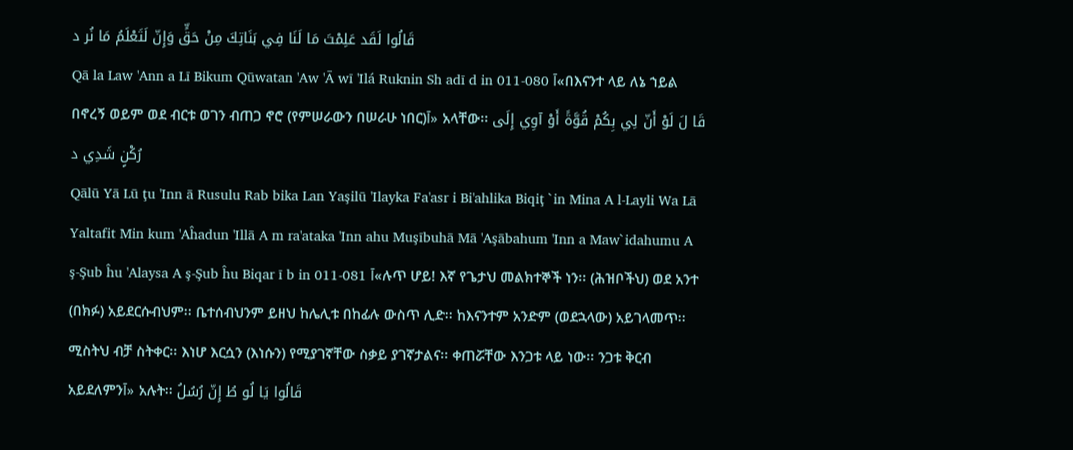قَالُوا لَقَد عَلِمْتَ مَا لَنَا فِي بَنَاتِكَ مِنْ حَقٍّ وَإِنّ لَتَعْلَمُ مَا نُر د
Qā la Law 'Ann a Lī Bikum Qūwatan 'Aw 'Ā wī 'Ilá Ruknin Sh adī d in 011-080 آ«በእናንተ ላይ ለኔ ኀይል በኖረኝ ወይም ወደ ብርቱ ወገን ብጠጋ ኖሮ (የምሠራውን በሠራሁ ነበር)آ» አላቸው፡፡ قَا لَ لَوْ أَنّ لِي بِكُمْ قُوَّةً أَوْ آوِي إِلَى رُكْنٍ شَدِي د
Qālū Yā Lū ţu 'Inn ā Rusulu Rab bika Lan Yaşilū 'Ilayka Fa'asr i Bi'ahlika Biqiţ `in Mina A l-Layli Wa Lā Yaltafit Min kum 'Aĥadun 'Illā A m ra'ataka 'Inn ahu Muşībuhā Mā 'Aşābahum 'Inn a Maw`idahumu A ş-Şub ĥu 'Alaysa A ş-Şub ĥu Biqar ī b in 011-081 آ«ሉጥ ሆይ! እኛ የጌታህ መልክተኞች ነን፡፡ (ሕዝቦችህ) ወደ አንተ (በክፉ) አይደርሱብህም፡፡ ቤተሰብህንም ይዘህ ከሌሊቱ በከፊሉ ውስጥ ሊድ፡፡ ከእናንተም አንድም (ወደኋላው) አይገላመጥ፡፡ ሚስትህ ብቻ ስትቀር፡፡ እነሆ እርሷን (እነሱን) የሚያገኛቸው ስቃይ ያገኛታልና፡፡ ቀጠሯቸው እንጋቱ ላይ ነው፡፡ ንጋቱ ቅርብ አይደለምንآ» አሉት፡፡ قَالُوا يَا لُو طُ إِنّ رُسُلُ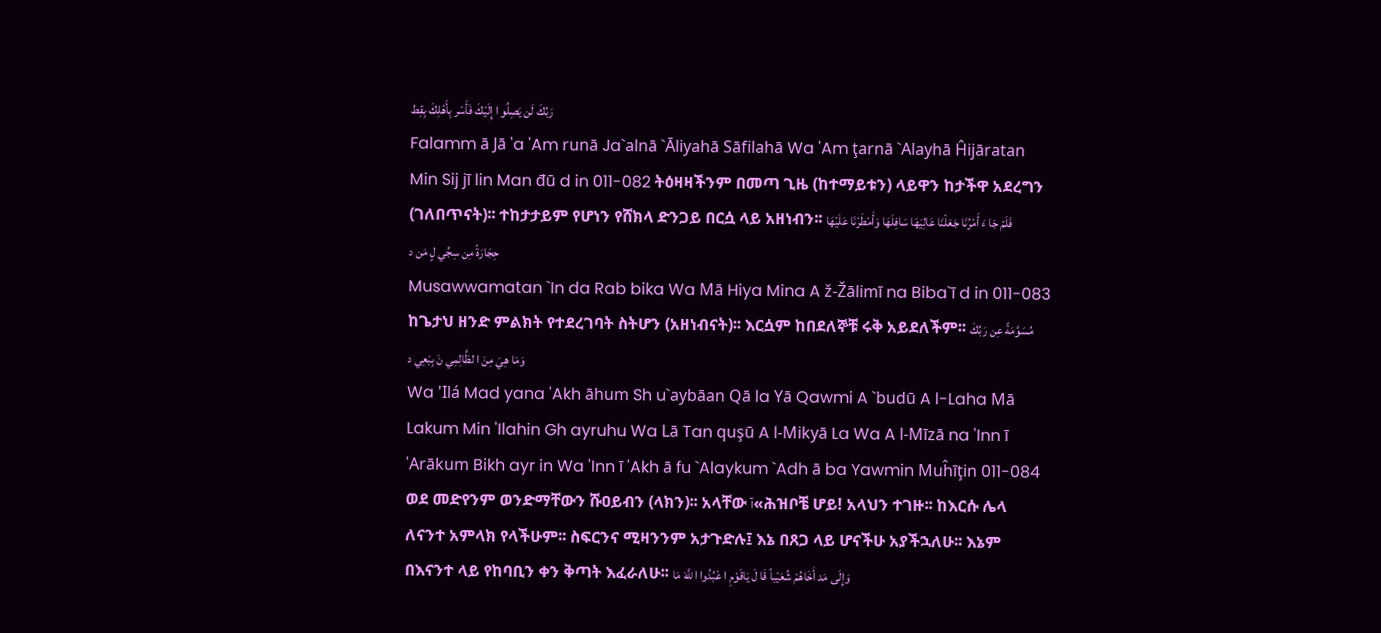رَبِّكَ لَن يَصِلُو ا إِلَيْكَ فَأَسْر بِأَهْلِكَ بِقِط
Falamm ā Jā 'a 'Am runā Ja`alnā `Āliyahā Sāfilahā Wa 'Am ţarnā `Alayhā Ĥijāratan Min Sij jī lin Man đū d in 011-082 ትዕዛዛችንም በመጣ ጊዜ (ከተማይቱን) ላይዋን ከታችዋ አደረግን (ገለበጥናት)፡፡ ተከታታይም የሆነን የሸክላ ድንጋይ በርሷ ላይ አዘነብን፡፡ فَلَمّ جَا ءَ أَمْرُنَا جَعَلْنَا عَالِيَهَا سَافِلَهَا وَأَمْطَرْنَا عَلَيْهَا حِجَارَةً مِن سِجِّي لٍ مَن د
Musawwamatan `In da Rab bika Wa Mā Hiya Mina A ž-Žālimī na Biba`ī d in 011-083 ከጌታህ ዘንድ ምልክት የተደረገባት ስትሆን (አዘነብናት)፡፡ እርሷም ከበደለኞቹ ሩቅ አይደለችም፡፡ مُسَوَّمَةً عِن رَبِّكَ وَمَا هِيَ مِنَ ا لظَّالِمِي نَ بِبَعِي د
Wa 'Ilá Mad yana 'Akh āhum Sh u`aybāan Qā la Yā Qawmi A `budū A l-Laha Mā Lakum Min 'Ilahin Gh ayruhu Wa Lā Tan quşū A l-Mikyā La Wa A l-Mīzā na 'Inn ī 'Arākum Bikh ayr in Wa 'Inn ī 'Akh ā fu `Alaykum `Adh ā ba Yawmin Muĥīţin 011-084 ወደ መድየንም ወንድማቸውን ሹዐይብን (ላክን)፡፡ አላቸው آ«ሕዝቦቼ ሆይ! አላህን ተገዙ፡፡ ከእርሱ ሌላ ለናንተ አምላክ የላችሁም፡፡ ስፍርንና ሚዛንንም አታጉድሉ፤ እኔ በጸጋ ላይ ሆናችሁ አያችኋለሁ፡፡ እኔም በእናንተ ላይ የከባቢን ቀን ቅጣት እፈራለሁ፡፡ وَإِلَى مَد أَخَاهُمْ شُعَيْباً قَا لَ يَاقَوْمِ ا عْبُدُوا ا للَّهَ مَا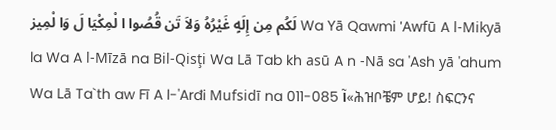لَكُم مِن إِلَهٍ غَيْرُهُ وَلاَ تَن قُصُوا ا لْمِكْيَا لَ وَا لْمِيز Wa Yā Qawmi 'Awfū A l-Mikyā la Wa A l-Mīzā na Bil-Qisţi Wa Lā Tab kh asū A n -Nā sa 'Ash yā 'ahum Wa Lā Ta`th aw Fī A l-'Arđi Mufsidī na 011-085 آ«ሕዝቦቼም ሆይ! ስፍርንና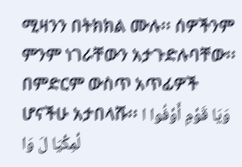ሚዛንን በትክክል ሙሉ፡፡ ሰዎችንም ምንም ነገራቸውን አታጉድሉባቸው፡፡ በምድርም ውስጥ አጥፊዎች ሆናችሁ አታበላሹ፡፡ وَيَا قَوْمِ أَوْفُوا ا لْمِكْيَا لَ وَا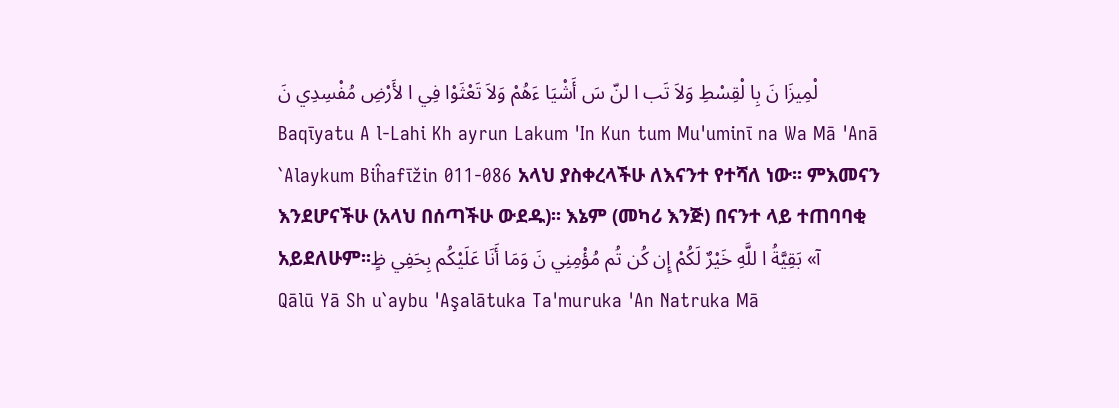لْمِيزَا نَ بِا لْقِسْطِ وَلاَ تَب ا لنّ سَ أَشْيَا ءَهُمْ وَلاَ تَعْثَوْا فِي ا لأَرْضِ مُفْسِدِي نَ
Baqīyatu A l-Lahi Kh ayrun Lakum 'In Kun tum Mu'uminī na Wa Mā 'Anā `Alaykum Biĥafīžin 011-086 አላህ ያስቀረላችሁ ለእናንተ የተሻለ ነው፡፡ ምእመናን እንደሆናችሁ (አላህ በሰጣችሁ ውደዱ)፡፡ እኔም (መካሪ እንጅ) በናንተ ላይ ተጠባባቂ አይደለሁም፡፡آ» بَقِيَّةُ ا للَّهِ خَيْرٌ لَكُمْ إِن كُن تُم مُؤْمِنِي نَ وَمَا أَنَا عَلَيْكُم بِحَفِي ظٍ
Qālū Yā Sh u`aybu 'Aşalātuka Ta'muruka 'An Natruka Mā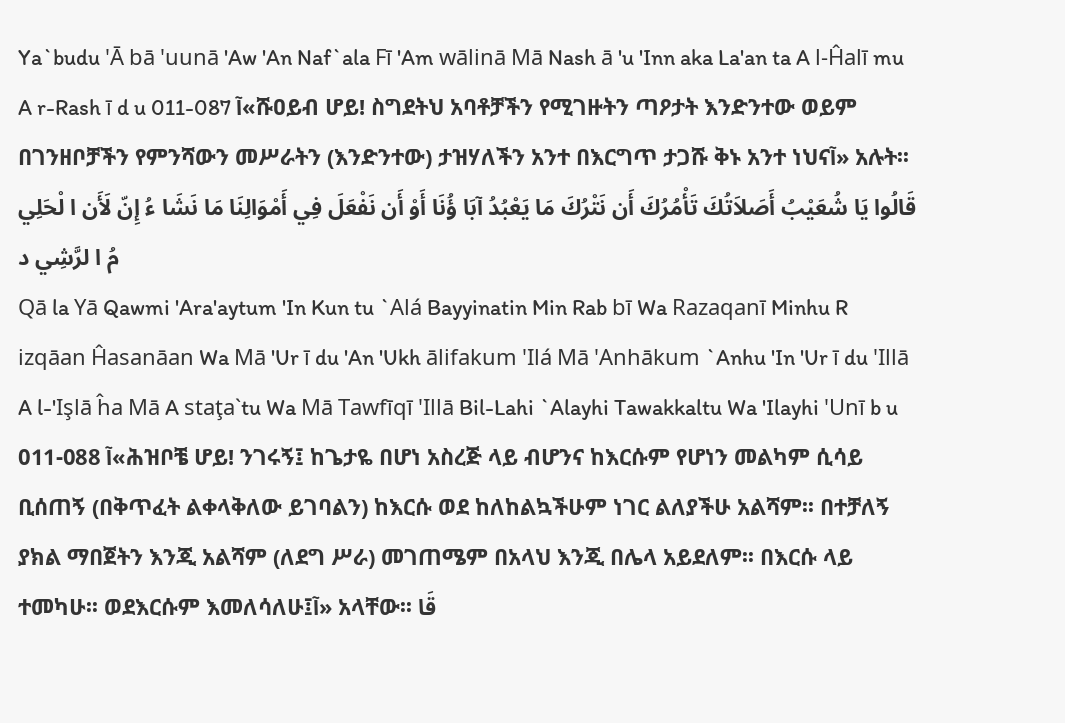Ya`budu 'Ā bā 'uunā 'Aw 'An Naf`ala Fī 'Am wālinā Mā Nash ā 'u 'Inn aka La'an ta A l-Ĥalī mu A r-Rash ī d u 011-087 آ«ሹዐይብ ሆይ! ስግደትህ አባቶቻችን የሚገዙትን ጣዖታት እንድንተው ወይም በገንዘቦቻችን የምንሻውን መሥራትን (እንድንተው) ታዝሃለችን አንተ በእርግጥ ታጋሹ ቅኑ አንተ ነህናآ» አሉት፡፡ قَالُوا يَا شُعَيْبُ أَصَلاَتُكَ تَأْمُرُكَ أَن نَتْرُكَ مَا يَعْبُدُ آبَا ؤُنَا أَوْ أَن نَفْعَلَ فِي أَمْوَالِنَا مَا نَشَا ءُ إِنّ لَأَن ا لْحَلِي مُ ا لرَّشِي د
Qā la Yā Qawmi 'Ara'aytum 'In Kun tu `Alá Bayyinatin Min Rab bī Wa Razaqanī Minhu R izqāan Ĥasanāan Wa Mā 'Ur ī du 'An 'Ukh ālifakum 'Ilá Mā 'Anhākum `Anhu 'In 'Ur ī du 'Illā A l-'Işlā ĥa Mā A staţa`tu Wa Mā Tawfīqī 'Illā Bil-Lahi `Alayhi Tawakkaltu Wa 'Ilayhi 'Unī b u 011-088 آ«ሕዝቦቼ ሆይ! ንገሩኝ፤ ከጌታዬ በሆነ አስረጅ ላይ ብሆንና ከእርሱም የሆነን መልካም ሲሳይ ቢሰጠኝ (በቅጥፈት ልቀላቅለው ይገባልን) ከእርሱ ወደ ከለከልኳችሁም ነገር ልለያችሁ አልሻም፡፡ በተቻለኝ ያክል ማበጀትን እንጂ አልሻም (ለደግ ሥራ) መገጠሜም በአላህ እንጂ በሌላ አይደለም፡፡ በእርሱ ላይ ተመካሁ፡፡ ወደእርሱም እመለሳለሁ፤آ» አላቸው፡፡ قَا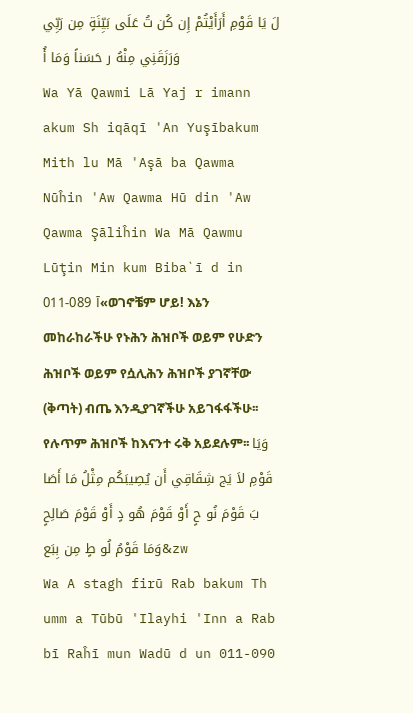لَ يَا قَوْمِ أَرَأَيْتُمْ إِن كُن تُ عَلَى بَيِّنَةٍ مِن رَبِّي وَرَزَقَنِي مِنْهُ ر حَسَناً وَمَا أُ
Wa Yā Qawmi Lā Yaj r imann akum Sh iqāqī 'An Yuşībakum Mith lu Mā 'Aşā ba Qawma Nūĥin 'Aw Qawma Hū din 'Aw Qawma Şāliĥin Wa Mā Qawmu Lūţin Min kum Biba`ī d in 011-089 آ«ወገኖቼም ሆይ! እኔን መከራከራችሁ የኑሕን ሕዝቦች ወይም የሁድን ሕዝቦች ወይም የሷሊሕን ሕዝቦች ያገኛቸው (ቅጣት) ብጤ እንዲያገኛችሁ አይገፋፋችሁ፡፡ የሉጥም ሕዝቦች ከእናንተ ሩቅ አይደሉም፡፡ وَيَا قَوْمِ لاَ يَج شِقَاقِي أَن يُصِيبَكُم مِثْلُ مَا أَصَا بَ قَوْمَ نُو حٍ أَوْ قَوْمَ هُو دٍ أَوْ قَوْمَ صَالِحٍ وَمَا قَوْمُ لُو طٍ مِن بِبَع&zw
Wa A stagh firū Rab bakum Th umm a Tūbū 'Ilayhi 'Inn a Rab bī Raĥī mun Wadū d un 011-090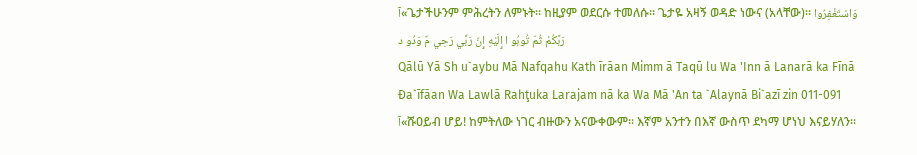آ«ጌታችሁንም ምሕረትን ለምኑት፡፡ ከዚያም ወደርሱ ተመለሱ፡፡ ጌታዬ አዛኝ ወዳድ ነውና (አላቸው)፡፡ وَاسْتَغْفِرُوا رَبَّكُمْ ثُمّ تُوبُو ا إِلَيْهِ إِنّ رَبِّي رَحِي مٌ وَدُو د
Qālū Yā Sh u`aybu Mā Nafqahu Kath īrāan Mimm ā Taqū lu Wa 'Inn ā Lanarā ka Fīnā Đa`īfāan Wa Lawlā Rahţuka Larajam nā ka Wa Mā 'An ta `Alaynā Bi`azī zin 011-091 آ«ሹዐይብ ሆይ! ከምትለው ነገር ብዙውን አናውቀውም፡፡ እኛም አንተን በእኛ ውስጥ ደካማ ሆነህ እናይሃለን፡፡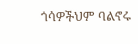ጎሳዎችህም ባልኖሩ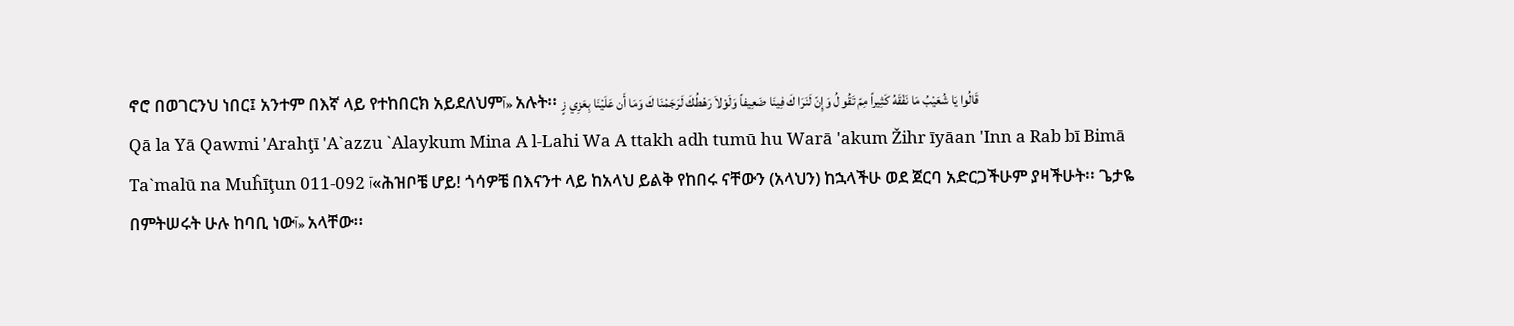ኖሮ በወገርንህ ነበር፤ አንተም በእኛ ላይ የተከበርክ አይደለህምآ» አሉት፡፡ قَالُوا يَا شُعَيْبُ مَا نَفْقَهُ كَثِيراً مِمّ تَقُو لُ وَإِنّ لَنَرَا كَ فِينَا ضَعِيفاً وَلَوْلاَ رَهْطُكَ لَرَجَمْنَا كَ وَمَا أَن عَلَيْنَا بِعَزِي زٍ
Qā la Yā Qawmi 'Arahţī 'A`azzu `Alaykum Mina A l-Lahi Wa A ttakh adh tumū hu Warā 'akum Žihr īyāan 'Inn a Rab bī Bimā Ta`malū na Muĥīţun 011-092 آ«ሕዝቦቼ ሆይ! ጎሳዎቼ በእናንተ ላይ ከአላህ ይልቅ የከበሩ ናቸውን (አላህን) ከኋላችሁ ወደ ጀርባ አድርጋችሁም ያዛችሁት፡፡ ጌታዬ በምትሠሩት ሁሉ ከባቢ ነውآ» አላቸው፡፡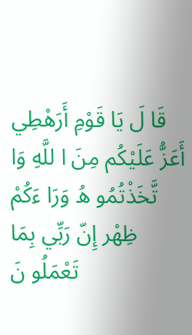قَا لَ يَا قَوْمِ أَرَهْطِي أَعَزُّ عَلَيْكُم مِنَ ا للَّهِ وَا تَّخَذْتُمُو هُ وَرَا ءَكُمْ ظِهْر إِنّ رَبِّي بِمَا تَعْمَلُو نَ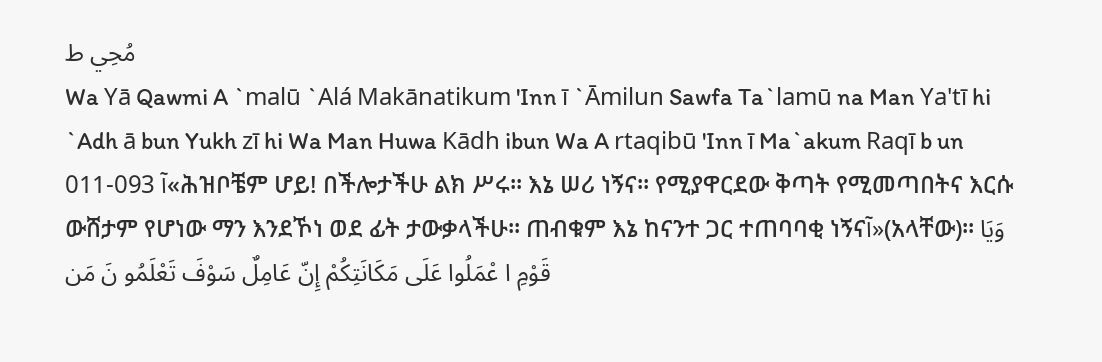مُحِي ط
Wa Yā Qawmi A `malū `Alá Makānatikum 'Inn ī `Āmilun Sawfa Ta`lamū na Man Ya'tī hi `Adh ā bun Yukh zī hi Wa Man Huwa Kādh ibun Wa A rtaqibū 'Inn ī Ma`akum Raqī b un 011-093 آ«ሕዝቦቼም ሆይ! በችሎታችሁ ልክ ሥሩ፡፡ እኔ ሠሪ ነኝና፡፡ የሚያዋርደው ቅጣት የሚመጣበትና እርሱ ውሸታም የሆነው ማን እንደኾነ ወደ ፊት ታውቃላችሁ፡፡ ጠብቁም እኔ ከናንተ ጋር ተጠባባቂ ነኝናآ»(አላቸው)፡፡ وَيَا قَوْمِ ا عْمَلُوا عَلَى مَكَانَتِكُمْ إِنّ عَامِلٌ سَوْفَ تَعْلَمُو نَ مَن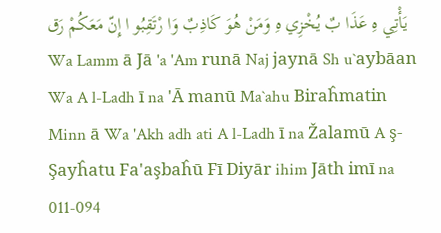يَأْتِي هِ عَذَا بٌ يُخْزِي هِ وَمَنْ هُوَ كَاذِبٌ وَا رْتَقِبُو ا إِنّ مَعَكُمْ رَق Wa Lamm ā Jā 'a 'Am runā Naj jaynā Sh u`aybāan Wa A l-Ladh ī na 'Ā manū Ma`ahu Biraĥmatin Minn ā Wa 'Akh adh ati A l-Ladh ī na Žalamū A ş-Şayĥatu Fa'aşbaĥū Fī Diyār ihim Jāth imī na 011-094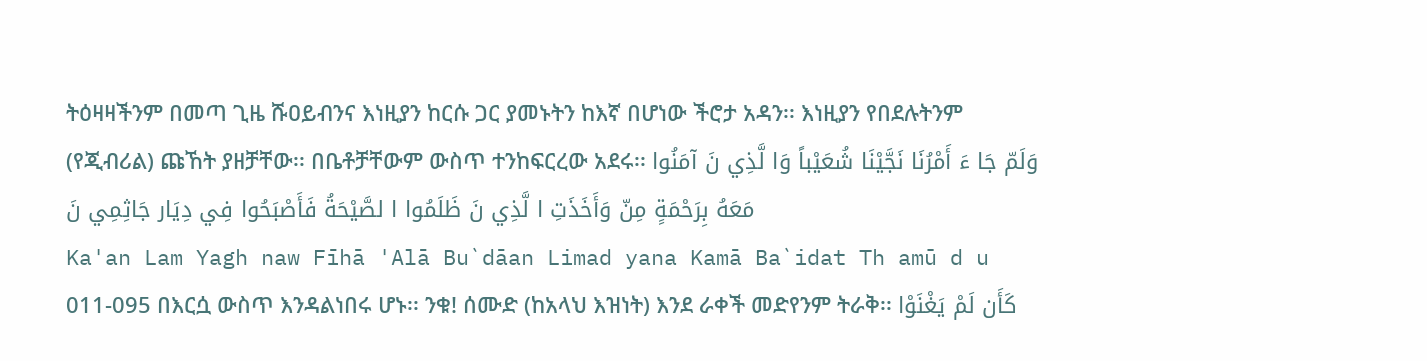ትዕዛዛችንም በመጣ ጊዜ ሹዐይብንና እነዚያን ከርሱ ጋር ያመኑትን ከእኛ በሆነው ችሮታ አዳን፡፡ እነዚያን የበደሉትንም (የጂብሪል) ጩኸት ያዘቻቸው፡፡ በቤቶቻቸውም ውስጥ ተንከፍርረው አደሩ፡፡ وَلَمّ جَا ءَ أَمْرُنَا نَجَّيْنَا شُعَيْباً وَا لَّذِي نَ آمَنُوا مَعَهُ بِرَحْمَةٍ مِنّ وَأَخَذَتِ ا لَّذِي نَ ظَلَمُوا ا لصَّيْحَةُ فَأَصْبَحُوا فِي دِيَار جَاثِمِي نَ
Ka'an Lam Yagh naw Fīhā 'Alā Bu`dāan Limad yana Kamā Ba`idat Th amū d u 011-095 በእርሷ ውስጥ እንዳልነበሩ ሆኑ፡፡ ንቁ! ሰሙድ (ከአላህ እዝነት) እንደ ራቀች መድየንም ትራቅ፡፡ كَأَن لَمْ يَغْنَوْا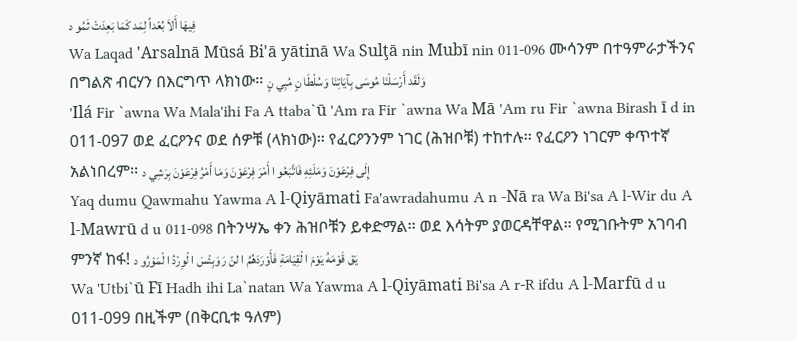فِيهَا أَلاَ بُعْداً لِمَد كَمَا بَعِدَتْ ثَمُو د
Wa Laqad 'Arsalnā Mūsá Bi'ā yātinā Wa Sulţā nin Mubī nin 011-096 ሙሳንም በተዓምራታችንና በግልጽ ብርሃን በእርግጥ ላክነው፡፡ وَلَقَد أَرْسَلْنَا مُوسَى بِآيَاتِنَا وَسُلْطَا نٍ مُبِي نٍ
'Ilá Fir `awna Wa Mala'ihi Fa A ttaba`ū 'Am ra Fir `awna Wa Mā 'Am ru Fir `awna Birash ī d in 011-097 ወደ ፈርዖንና ወደ ሰዎቹ (ላክነው)፡፡ የፈርዖንንም ነገር (ሕዝቦቹ) ተከተሉ፡፡ የፈርዖን ነገርም ቀጥተኛ አልነበረም፡፡ إِلَى فِرْعَوْنَ وَمَلَئِهِ فَاتَّبَعُو ا أَمْرَ فِرْعَوْنَ وَمَا أَمْرُ فِرْعَوْنَ بِرَشِي د
Yaq dumu Qawmahu Yawma A l-Qiyāmati Fa'awradahumu A n -Nā ra Wa Bi'sa A l-Wir du A l-Mawrū d u 011-098 በትንሣኤ ቀን ሕዝቦቹን ይቀድማል፡፡ ወደ እሳትም ያወርዳቸዋል፡፡ የሚገቡትም አገባብ ምንኛ ከፋ! يَق قَوْمَهُ يَوْمَ ا لْقِيَامَةِ فَأَوْرَدَهُمُ ا لنّ رَ وَبِئْسَ ا لْوِرْدُ ا لْمَوْرُو د
Wa 'Utbi`ū Fī Hadh ihi La`natan Wa Yawma A l-Qiyāmati Bi'sa A r-R ifdu A l-Marfū d u 011-099 በዚችም (በቅርቢቱ ዓለም)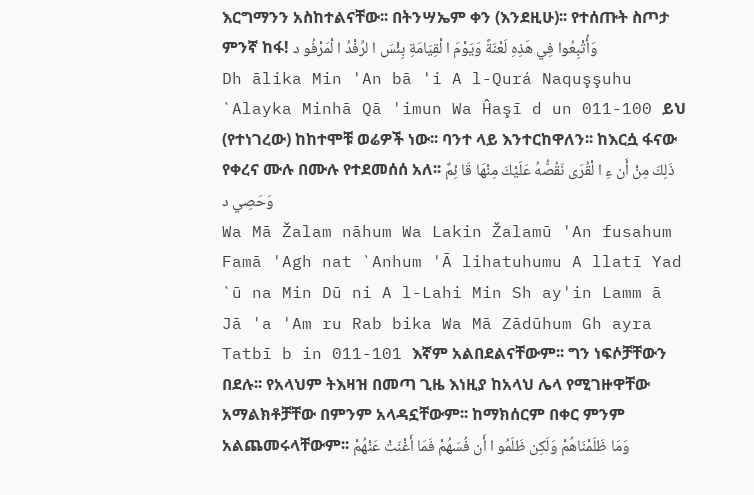እርግማንን አስከተልናቸው፡፡ በትንሣኤም ቀን (እንደዚሁ)፡፡ የተሰጡት ስጦታ ምንኛ ከፋ! وَأُتْبِعُوا فِي هَذِهِ لَعْنَةً وَيَوْمَ ا لْقِيَامَةِ بِئْسَ ا لرِّفْدُ ا لْمَرْفُو د
Dh ālika Min 'An bā 'i A l-Qurá Naquşşuhu `Alayka Minhā Qā 'imun Wa Ĥaşī d un 011-100 ይህ (የተነገረው) ከከተሞቹ ወሬዎች ነው፡፡ ባንተ ላይ እንተርከዋለን፡፡ ከእርሷ ፋናው የቀረና ሙሉ በሙሉ የተደመሰሰ አለ፡፡ ذَلِكَ مِنْ أَن ءِ ا لْقُرَى نَقُصُّهُ عَلَيْكَ مِنْهَا قَا ئِمٌ وَحَصِي د
Wa Mā Žalam nāhum Wa Lakin Žalamū 'An fusahum Famā 'Agh nat `Anhum 'Ā lihatuhumu A llatī Yad `ū na Min Dū ni A l-Lahi Min Sh ay'in Lamm ā Jā 'a 'Am ru Rab bika Wa Mā Zādūhum Gh ayra Tatbī b in 011-101 እኛም አልበደልናቸውም፡፡ ግን ነፍሶቻቸውን በደሉ፡፡ የአላህም ትእዛዝ በመጣ ጊዜ እነዚያ ከአላህ ሌላ የሚገዙዋቸው አማልክቶቻቸው በምንም አላዳኗቸውም፡፡ ከማክሰርም በቀር ምንም አልጨመሩላቸውም፡፡ وَمَا ظَلَمْنَاهُمْ وَلَكِن ظَلَمُو ا أَن فُسَهُمْ فَمَا أَغْنَتْ عَنْهُمْ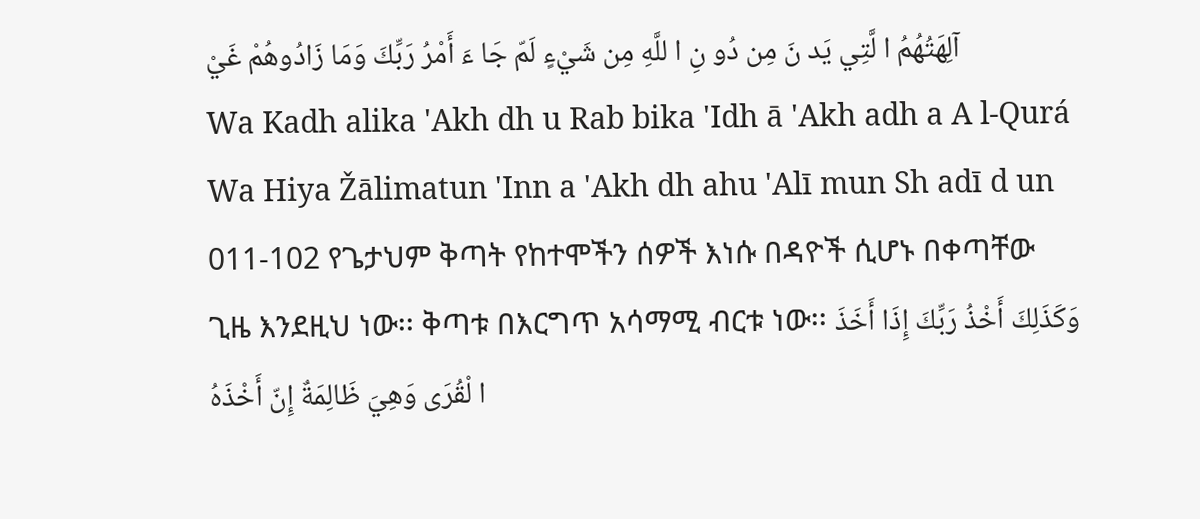آلِهَتُهُمُ ا لَّتِي يَد نَ مِن دُو نِ ا للَّهِ مِن شَيْءٍ لَمّ جَا ءَ أَمْرُ رَبِّكَ وَمَا زَادُوهُمْ غَيْ
Wa Kadh alika 'Akh dh u Rab bika 'Idh ā 'Akh adh a A l-Qurá Wa Hiya Žālimatun 'Inn a 'Akh dh ahu 'Alī mun Sh adī d un 011-102 የጌታህም ቅጣት የከተሞችን ሰዎች እነሱ በዳዮች ሲሆኑ በቀጣቸው ጊዜ እንደዚህ ነው፡፡ ቅጣቱ በእርግጥ አሳማሚ ብርቱ ነው፡፡ وَكَذَلِكَ أَخْذُ رَبِّكَ إِذَا أَخَذَ ا لْقُرَى وَهِيَ ظَالِمَةٌ إِنّ أَخْذَهُ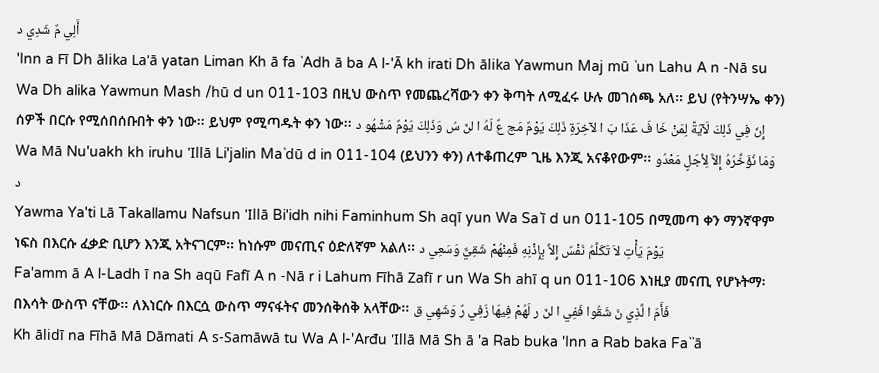أَلِي مٌ شَدِي د
'Inn a Fī Dh ālika La'ā yatan Liman Kh ā fa `Adh ā ba A l-'Ā kh irati Dh ālika Yawmun Maj mū `un Lahu A n -Nā su Wa Dh alika Yawmun Mash /hū d un 011-103 በዚህ ውስጥ የመጨረሻውን ቀን ቅጣት ለሚፈሩ ሁሉ መገሰጫ አለ፡፡ ይህ (የትንሣኤ ቀን) ሰዎች በርሱ የሚሰበሰቡበት ቀን ነው፡፡ ይህም የሚጣዱት ቀን ነው፡፡ إِنّ فِي ذَلِكَ لَآيَةً لِمَنْ خَا فَ عَذَا بَ ا لآخِرَةِ ذَلِكَ يَوْمٌ مَج عٌ لَهُ ا لنّ سُ وَذَلِكَ يَوْمٌ مَشْهُو د
Wa Mā Nu'uakh kh iruhu 'Illā Li'jalin Ma`dū d in 011-104 (ይህንን ቀን) ለተቆጠረም ጊዜ እንጂ አናቆየውም፡፡ وَمَا نُؤَخِّرُهُ إِلاَّ لِأجَلٍ مَعْدُو د
Yawma Ya'ti Lā Takallamu Nafsun 'Illā Bi'idh nihi Faminhum Sh aqī yun Wa Sa`ī d un 011-105 በሚመጣ ቀን ማንኛዋም ነፍስ በእርሱ ፈቃድ ቢሆን እንጂ አትናገርም፡፡ ከነሱም መናጢና ዕድለኛም አልለ፡፡ يَوْمَ يَأْتِ لاَ تَكَلَّمُ نَفْسٌ إِلاَّ بِإِذْنِهِ فَمِنْهُمْ شَقِيٌّ وَسَعِي د
Fa'amm ā A l-Ladh ī na Sh aqū Fafī A n -Nā r i Lahum Fīhā Zafī r un Wa Sh ahī q un 011-106 እነዚያ መናጢ የሆኑትማ፡ በእሳት ውስጥ ናቸው፡፡ ለእነርሱ በእርሷ ውስጥ ማናፋትና መንሰቅሰቅ አላቸው፡፡ فَأَمّ ا لَّذِي نَ شَقُوا فَفِي ا لنّ ر لَهُمْ فِيهَا زَفِي رٌ وَشَهِي ق
Kh ālidī na Fīhā Mā Dāmati A s-Samāwā tu Wa A l-'Arđu 'Illā Mā Sh ā 'a Rab buka 'Inn a Rab baka Fa``ā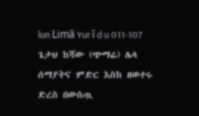lun Limā Yur ī d u 011-107 ጌታህ ከሻው (ጭማሬ) ሌላ ሰማያትና ምድር እስከ ዘወተሩ ድረስ በውስጧ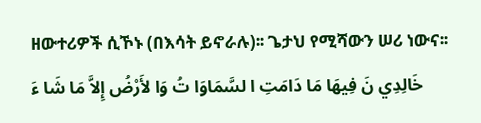ዘውተሪዎች ሲኾኑ (በእሳት ይኖራሉ)፡፡ ጌታህ የሚሻውን ሠሪ ነውና፡፡ خَالِدِي نَ فِيهَا مَا دَامَتِ ا لسَّمَاوَا تُ وَا لأَرْضُ إِلاَّ مَا شَا ءَ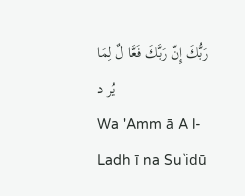رَبُّكَ إِنّ رَبَّكَ فَعَّا لٌ لِمَا يُر د
Wa 'Amm ā A l-Ladh ī na Su`idū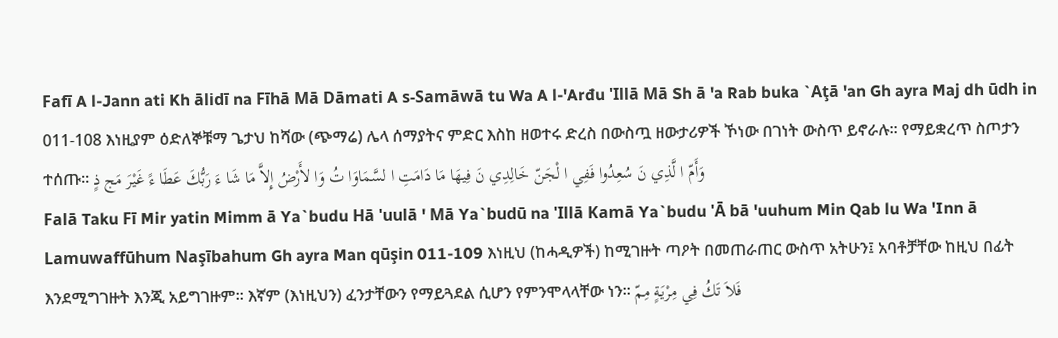Fafī A l-Jann ati Kh ālidī na Fīhā Mā Dāmati A s-Samāwā tu Wa A l-'Arđu 'Illā Mā Sh ā 'a Rab buka `Aţā 'an Gh ayra Maj dh ūdh in 011-108 እነዚያም ዕድለኞቹማ ጌታህ ከሻው (ጭማሬ) ሌላ ሰማያትና ምድር እስከ ዘወተሩ ድረስ በውስጧ ዘውታሪዎች ኾነው በገነት ውስጥ ይኖራሉ፡፡ የማይቋረጥ ስጦታን ተሰጡ፡፡ وَأَمّ ا لَّذِي نَ سُعِدُوا فَفِي ا لْجَنّ خَالِدِي نَ فِيهَا مَا دَامَتِ ا لسَّمَاوَا تُ وَا لأَرْضُ إِلاَّ مَا شَا ءَ رَبُّكَ عَطَا ءً غَيْرَ مَج ذٍ
Falā Taku Fī Mir yatin Mimm ā Ya`budu Hā 'uulā ' Mā Ya`budū na 'Illā Kamā Ya`budu 'Ā bā 'uuhum Min Qab lu Wa 'Inn ā Lamuwaffūhum Naşībahum Gh ayra Man qūşin 011-109 እነዚህ (ከሓዲዎች) ከሚገዙት ጣዖት በመጠራጠር ውስጥ አትሁን፤ አባቶቻቸው ከዚህ በፊት እንደሚግገዙት እንጂ አይግገዙም፡፡ እኛም (እነዚህን) ፈንታቸውን የማይጓደል ሲሆን የምንሞላላቸው ነን፡፡ فَلاَ تَكُ فِي مِرْيَةٍ مِمّ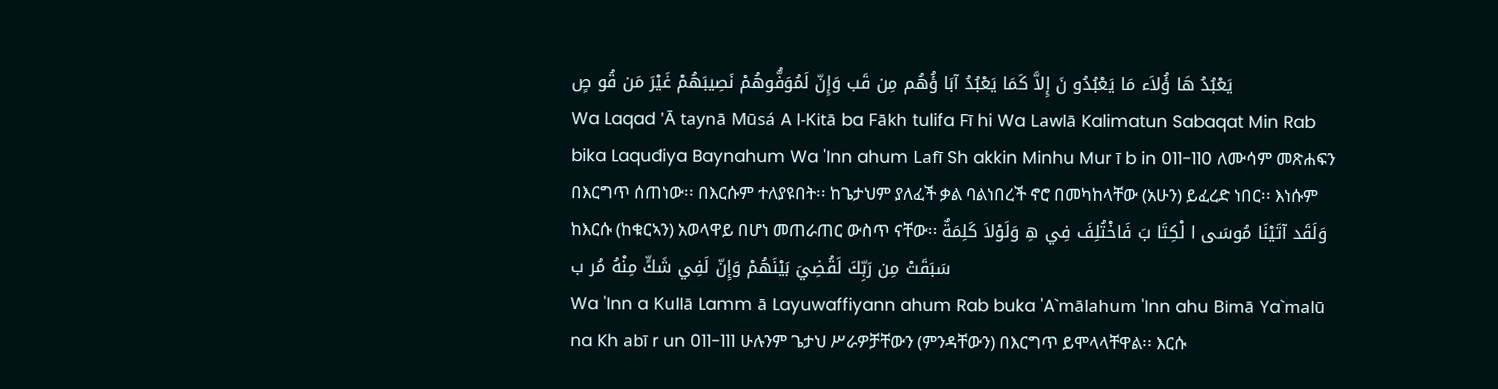يَعْبُدُ هَا ؤُلاَء مَا يَعْبُدُو نَ إِلاَّ كَمَا يَعْبُدُ آبَا ؤُهُم مِن قَب وَإِنّ لَمُوَفُّوهُمْ نَصِيبَهُمْ غَيْرَ مَن قُو صٍ
Wa Laqad 'Ā taynā Mūsá A l-Kitā ba Fākh tulifa Fī hi Wa Lawlā Kalimatun Sabaqat Min Rab bika Laquđiya Baynahum Wa 'Inn ahum Lafī Sh akkin Minhu Mur ī b in 011-110 ለሙሳም መጽሐፍን በእርግጥ ሰጠነው፡፡ በእርሱም ተለያዩበት፡፡ ከጌታህም ያለፈች ቃል ባልነበረች ኖሮ በመካከላቸው (አሁን) ይፈረድ ነበር፡፡ እነሱም ከእርሱ (ከቁርኣን) አወላዋይ በሆነ መጠራጠር ውስጥ ናቸው፡፡ وَلَقَد آتَيْنَا مُوسَى ا لْكِتَا بَ فَاخْتُلِفَ فِي هِ وَلَوْلاَ كَلِمَةٌ سَبَقَتْ مِن رَبِّكَ لَقُضِيَ بَيْنَهُمْ وَإِنّ لَفِي شَكٍّ مِنْهُ مُر ب
Wa 'Inn a Kullā Lamm ā Layuwaffiyann ahum Rab buka 'A`mālahum 'Inn ahu Bimā Ya`malū na Kh abī r un 011-111 ሁሉንም ጌታህ ሥራዎቻቸውን (ምንዳቸውን) በእርግጥ ይሞላላቸዋል፡፡ እርሱ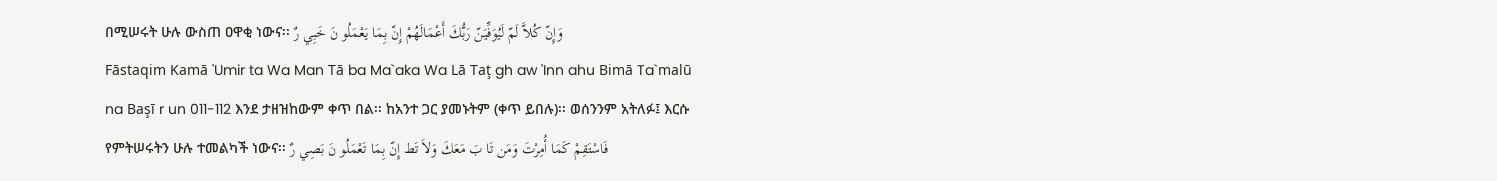በሚሠሩት ሁሉ ውስጠ ዐዋቂ ነውና፡፡ وَإِنّ كُلاَّ لَمّ لَيُوَفِّيَنّ رَبُّكَ أَعْمَالَهُمْ إِنّ بِمَا يَعْمَلُو نَ خَبِي رٌ
Fāstaqim Kamā 'Umir ta Wa Man Tā ba Ma`aka Wa Lā Taţ gh aw 'Inn ahu Bimā Ta`malū na Başī r un 011-112 እንደ ታዘዝከውም ቀጥ በል፡፡ ከአንተ ጋር ያመኑትም (ቀጥ ይበሉ)፡፡ ወሰንንም አትለፉ፤ እርሱ የምትሠሩትን ሁሉ ተመልካች ነውና፡፡ فَاسْتَقِمْ كَمَا أُمِرْتَ وَمَن تَا بَ مَعَكَ وَلاَ تَط إِنّ بِمَا تَعْمَلُو نَ بَصِي رٌ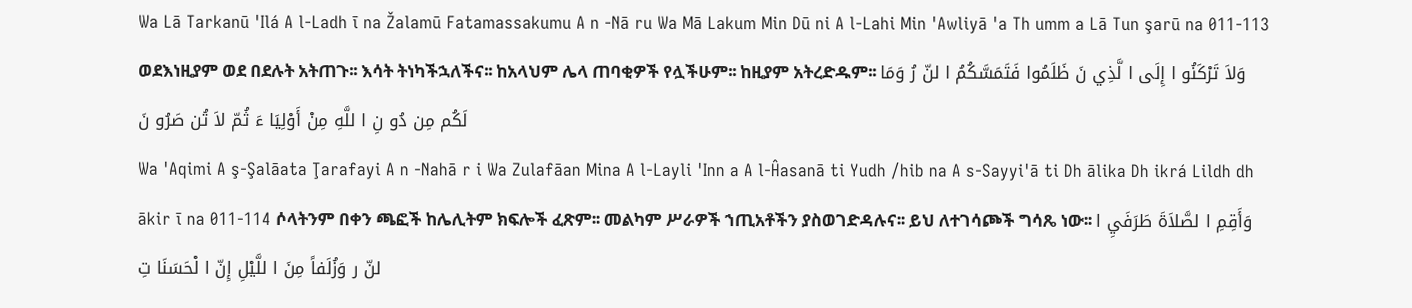Wa Lā Tarkanū 'Ilá A l-Ladh ī na Žalamū Fatamassakumu A n -Nā ru Wa Mā Lakum Min Dū ni A l-Lahi Min 'Awliyā 'a Th umm a Lā Tun şarū na 011-113 ወደእነዚያም ወደ በደሉት አትጠጉ፡፡ እሳት ትነካችኋለችና፡፡ ከአላህም ሌላ ጠባቂዎች የሏችሁም፡፡ ከዚያም አትረድዱም፡፡ وَلاَ تَرْكَنُو ا إِلَى ا لَّذِي نَ ظَلَمُوا فَتَمَسَّكُمُ ا لنّ رُ وَمَا لَكُم مِن دُو نِ ا للَّهِ مِنْ أَوْلِيَا ءَ ثُمّ لاَ تُن صَرُو نَ
Wa 'Aqimi A ş-Şalāata Ţarafayi A n -Nahā r i Wa Zulafāan Mina A l-Layli 'Inn a A l-Ĥasanā ti Yudh /hib na A s-Sayyi'ā ti Dh ālika Dh ikrá Lildh dh ākir ī na 011-114 ሶላትንም በቀን ጫፎች ከሌሊትም ክፍሎች ፈጽም፡፡ መልካም ሥራዎች ኀጢአቶችን ያስወገድዳሉና፡፡ ይህ ለተገሳጮች ግሳጼ ነው፡፡ وَأَقِمِ ا لصَّلاَةَ طَرَفَيِ ا لنّ ر وَزُلَفاً مِنَ ا للَّيْلِ إِنّ ا لْحَسَنَا تِ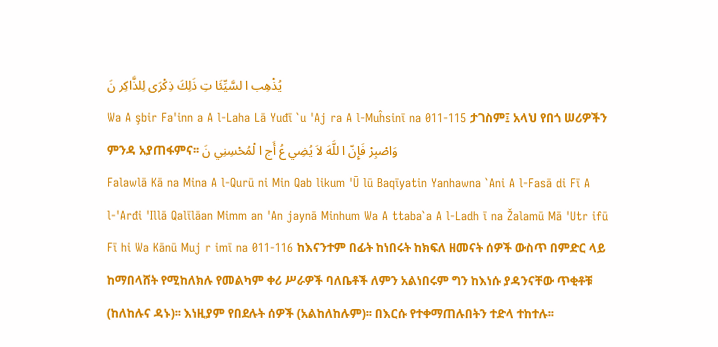يُذْهِب ا لسَّيِّئَا تِ ذَلِكَ ذِكْرَى لِلذَّاكِر نَ
Wa A şbir Fa'inn a A l-Laha Lā Yuđī `u 'Aj ra A l-Muĥsinī na 011-115 ታገስም፤ አላህ የበጎ ሠሪዎችን ምንዳ አያጠፋምና፡፡ وَاصْبِرْ فَإِنّ ا للَّهَ لاَ يُضِي عُ أَج ا لْمُحْسِنِي نَ
Falawlā Kā na Mina A l-Qurū ni Min Qab likum 'Ū lū Baqīyatin Yanhawna `Ani A l-Fasā di Fī A l-'Arđi 'Illā Qalīlāan Mimm an 'An jaynā Minhum Wa A ttaba`a A l-Ladh ī na Žalamū Mā 'Utr ifū Fī hi Wa Kānū Muj r imī na 011-116 ከእናንተም በፊት ከነበሩት ከክፍለ ዘመናት ሰዎች ውስጥ በምድር ላይ ከማበላሸት የሚከለክሉ የመልካም ቀሪ ሥራዎች ባለቤቶች ለምን አልነበሩም ግን ከእነሱ ያዳንናቸው ጥቂቶቹ (ከለከሉና ዳኑ)፡፡ እነዚያም የበደሉት ሰዎች (አልከለከሉም)፡፡ በእርሱ የተቀማጠሉበትን ተድላ ተከተሉ፡፡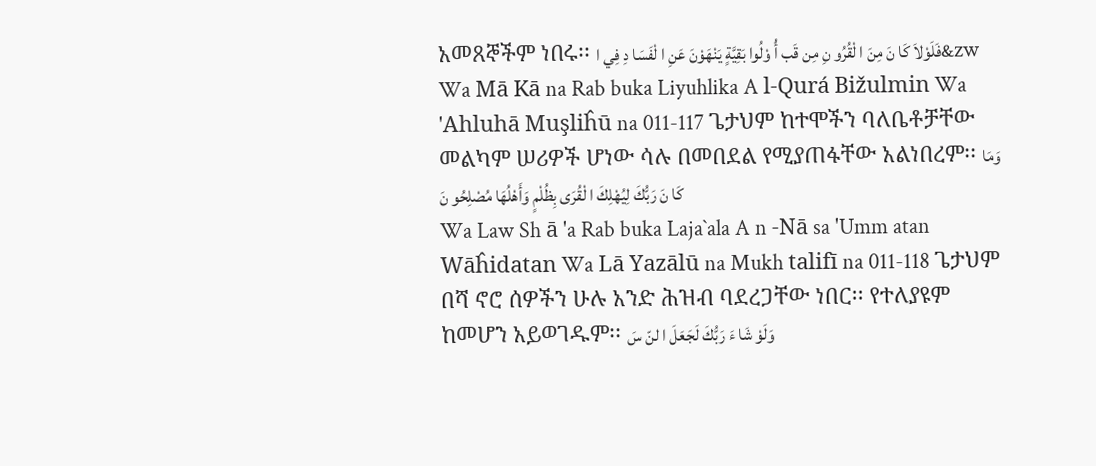አመጸኞችም ነበሩ፡፡ فَلَوْلاَ كَا نَ مِنَ ا لْقُرُو نِ مِن قَب أُ وْلُوا بَقِيَّةٍ يَنْهَوْنَ عَنِ ا لْفَسَا دِ فِي ا&zw
Wa Mā Kā na Rab buka Liyuhlika A l-Qurá Bižulmin Wa 'Ahluhā Muşliĥū na 011-117 ጌታህም ከተሞችን ባለቤቶቻቸው መልካም ሠሪዎች ሆነው ሳሉ በመበደል የሚያጠፋቸው አልነበረም፡፡ وَمَا كَا نَ رَبُّكَ لِيُهْلِكَ ا لْقُرَى بِظُلْمٍ وَأَهْلُهَا مُصْلِحُو نَ
Wa Law Sh ā 'a Rab buka Laja`ala A n -Nā sa 'Umm atan Wāĥidatan Wa Lā Yazālū na Mukh talifī na 011-118 ጌታህም በሻ ኖሮ ሰዎችን ሁሉ አንድ ሕዝብ ባደረጋቸው ነበር፡፡ የተለያዩም ከመሆን አይወገዱም፡፡ وَلَوْ شَا ءَ رَبُّكَ لَجَعَلَ ا لنّ سَ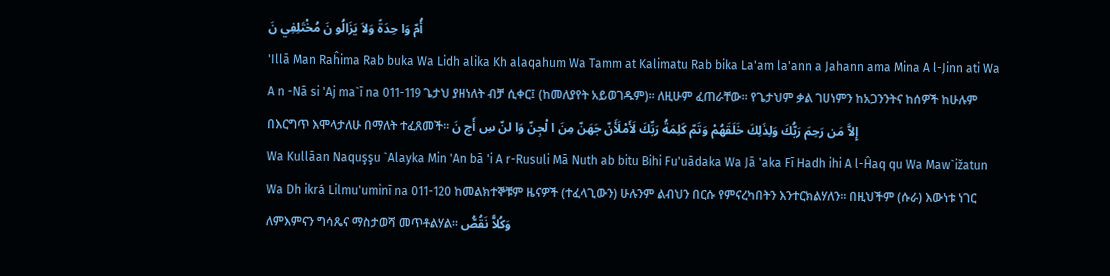أُمّ وَا حِدَةً وَلاَ يَزَالُو نَ مُخْتَلِفِي نَ
'Illā Man Raĥima Rab buka Wa Lidh alika Kh alaqahum Wa Tamm at Kalimatu Rab bika La'am la'ann a Jahann ama Mina A l-Jinn ati Wa A n -Nā si 'Aj ma`ī na 011-119 ጌታህ ያዘነለት ብቻ ሲቀር፤ (ከመለያየት አይወገዱም)፡፡ ለዚሁም ፈጠራቸው፡፡ የጌታህም ቃል ገሀነምን ከአጋንንትና ከሰዎች ከሁሉም በእርግጥ እሞላታለሁ በማለት ተፈጸመች፡፡ إِلاَّ مَن رَحِمَ رَبُّكَ وَلِذَلِكَ خَلَقَهُمْ وَتَمّ كَلِمَةُ رَبِّكَ لَأَمْلَأَنّ جَهَنّ مِنَ ا لْجِنّ وَا لنّ سِ أَج نَ
Wa Kullāan Naquşşu `Alayka Min 'An bā 'i A r-Rusuli Mā Nuth ab bitu Bihi Fu'uādaka Wa Jā 'aka Fī Hadh ihi A l-Ĥaq qu Wa Maw`ižatun Wa Dh ikrá Lilmu'uminī na 011-120 ከመልክተኞቹም ዜናዎች (ተፈላጊውን) ሁሉንም ልብህን በርሱ የምናረካበትን እንተርክልሃለን፡፡ በዚህችም (ሱራ) እውነቱ ነገር ለምእምናን ግሳጼና ማስታወሻ መጥቶልሃል፡፡ وَكُلاًّ نَقُصُّ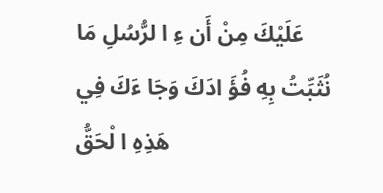عَلَيْكَ مِنْ أَن ءِ ا لرُّسُلِ مَا نُثَبِّتُ بِهِ فُؤَ ادَكَ وَجَا ءَكَ فِي هَذِهِ ا لْحَقُّ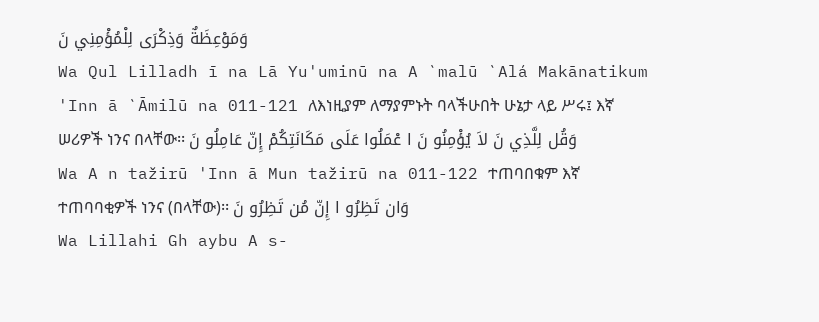وَمَوْعِظَةٌ وَذِكْرَى لِلْمُؤْمِنِي نَ
Wa Qul Lilladh ī na Lā Yu'uminū na A `malū `Alá Makānatikum 'Inn ā `Āmilū na 011-121 ለእነዚያም ለማያምኑት ባላችሁበት ሁኔታ ላይ ሥሩ፤ እኛ ሠሪዎች ነንና በላቸው፡፡ وَقُل لِلَّذِي نَ لاَ يُؤْمِنُو نَ ا عْمَلُوا عَلَى مَكَانَتِكُمْ إِنّ عَامِلُو نَ
Wa A n tažirū 'Inn ā Mun tažirū na 011-122 ተጠባበቁም እኛ ተጠባባቂዎች ነንና (በላቸው)፡፡ وَان تَظِرُو ا إِنّ مُن تَظِرُو نَ
Wa Lillahi Gh aybu A s-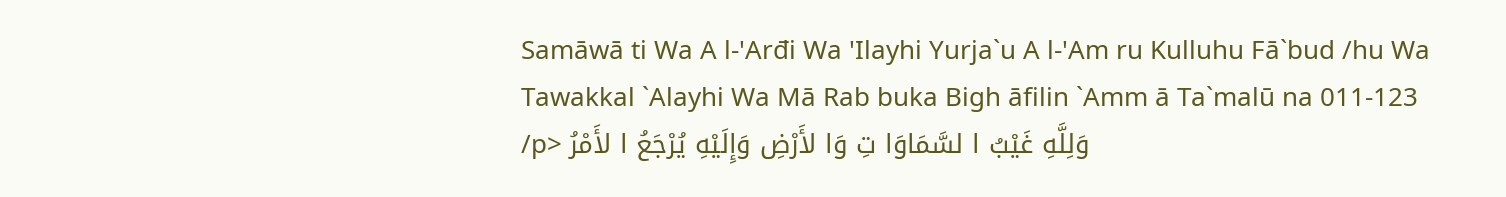Samāwā ti Wa A l-'Arđi Wa 'Ilayhi Yurja`u A l-'Am ru Kulluhu Fā`bud /hu Wa Tawakkal `Alayhi Wa Mā Rab buka Bigh āfilin `Amm ā Ta`malū na 011-123 /p> وَلِلَّهِ غَيْبُ ا لسَّمَاوَا تِ وَا لأَرْضِ وَإِلَيْهِ يُرْجَعُ ا لأَمْرُ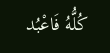كُلُّهُ فَاعْبُد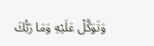وَتَوَكَّلْ عَلَيْهِ وَمَا رَبُّكَ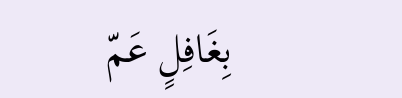بِغَافِلٍ عَمّ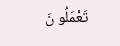تَعْمَلُو نَ